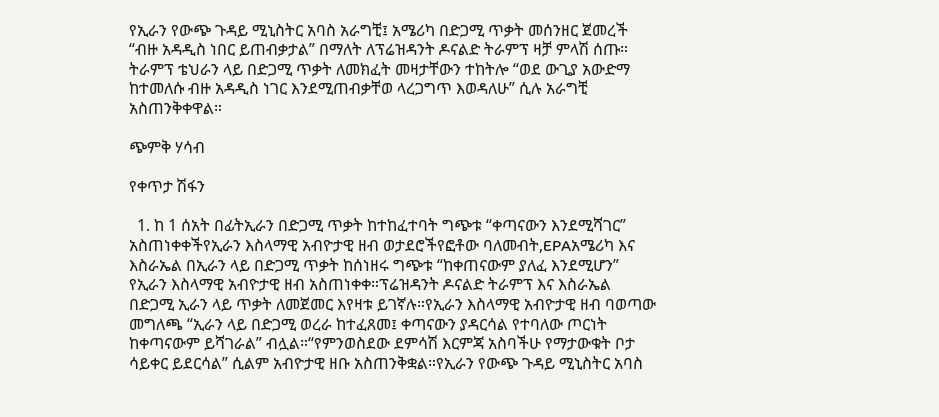የኢራን የውጭ ጉዳይ ሚኒስትር አባስ አራግቺ፤ አሜሪካ በድጋሚ ጥቃት መሰንዘር ጀመረች “ብዙ አዳዲስ ነበር ይጠብቃታል” በማለት ለፕሬዝዳንት ዶናልድ ትራምፕ ዛቻ ምላሽ ሰጡ። ትራምፕ ቴህራን ላይ በድጋሚ ጥቃት ለመክፈት መዛታቸውን ተከትሎ “ወደ ውጊያ አውድማ ከተመለሱ ብዙ አዳዲስ ነገር እንደሚጠብቃቸወ ላረጋግጥ እወዳለሁ” ሲሉ አራግቺ አስጠንቅቀዋል።

ጭምቅ ሃሳብ

የቀጥታ ሽፋን

  1. ከ 1 ሰአት በፊትኢራን በድጋሚ ጥቃት ከተከፈተባት ግጭቱ “ቀጣናውን እንደሚሻገር” አስጠነቀቀችየኢራን እስላማዊ አብዮታዊ ዘብ ወታደሮችየፎቶው ባለመብት,EPAአሜሪካ እና እስራኤል በኢራን ላይ በድጋሚ ጥቃት ከሰነዘሩ ግጭቱ “ከቀጠናውም ያለፈ እንደሚሆን” የኢራን እስላማዊ አብዮታዊ ዘብ አስጠነቀቀ።ፕሬዝዳንት ዶናልድ ትራምፕ እና እስራኤል በድጋሚ ኢራን ላይ ጥቃት ለመጀመር እየዛቱ ይገኛሉ።የኢራን እስላማዊ አብዮታዊ ዘብ ባወጣው መግለጫ “ኢራን ላይ በድጋሚ ወረራ ከተፈጸመ፤ ቀጣናውን ያዳርሳል የተባለው ጦርነት ከቀጣናውም ይሻገራል” ብሏል።“የምንወስደው ደምሳሽ እርምጃ አስባችሁ የማታውቁት ቦታ ሳይቀር ይደርሳል” ሲልም አብዮታዊ ዘቡ አስጠንቅቋል።የኢራን የውጭ ጉዳይ ሚኒስትር አባስ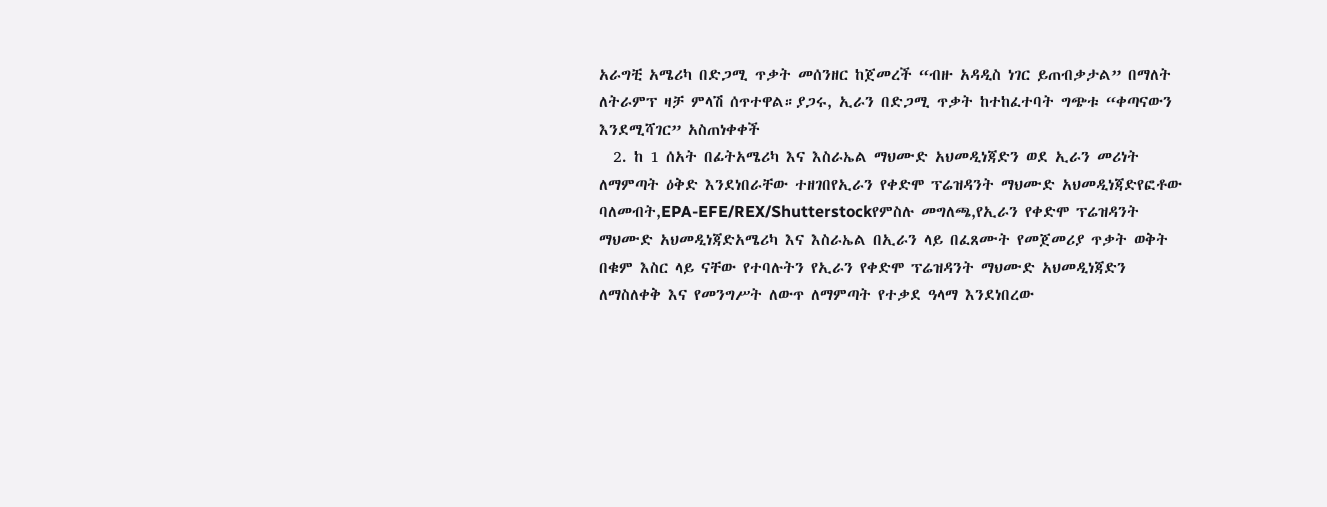አራግቺ አሜሪካ በድጋሚ ጥቃት መሰንዘር ከጀመረች “ብዙ አዳዲስ ነገር ይጠብቃታል” በማለት ለትራምፕ ዛቻ ምላሽ ሰጥተዋል።ያጋሩ, ኢራን በድጋሚ ጥቃት ከተከፈተባት ግጭቱ “ቀጣናውን እንደሚሻገር” አስጠነቀቀች
  2. ከ 1 ሰአት በፊትአሜሪካ እና እስራኤል ማህሙድ አህመዲነጃድን ወደ ኢራን መሪነት ለማምጣት ዕቅድ እንደነበራቸው ተዘገበየኢራን የቀድሞ ፕሬዝዳንት ማህሙድ አህመዲነጃድየፎቶው ባለመብት,EPA-EFE/REX/Shutterstockየምስሉ መግለጫ,የኢራን የቀድሞ ፕሬዝዳንት ማህሙድ አህመዲነጃድአሜሪካ እና እስራኤል በኢራን ላይ በፈጸሙት የመጀመሪያ ጥቃት ወቅት በቁም እስር ላይ ናቸው የተባሉትን የኢራን የቀድሞ ፕሬዝዳንት ማህሙድ አህመዲነጃድን ለማስለቀቅ እና የመንግሥት ለውጥ ለማምጣት የተቃደ ዓላማ እንደነበረው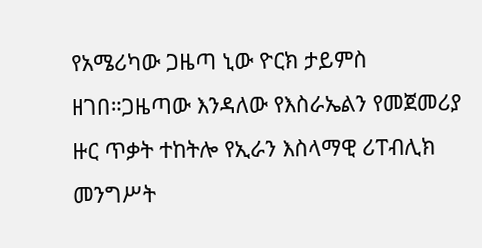የአሜሪካው ጋዜጣ ኒው ዮርክ ታይምስ ዘገበ።ጋዜጣው እንዳለው የእስራኤልን የመጀመሪያ ዙር ጥቃት ተከትሎ የኢራን እስላማዊ ሪፐብሊክ መንግሥት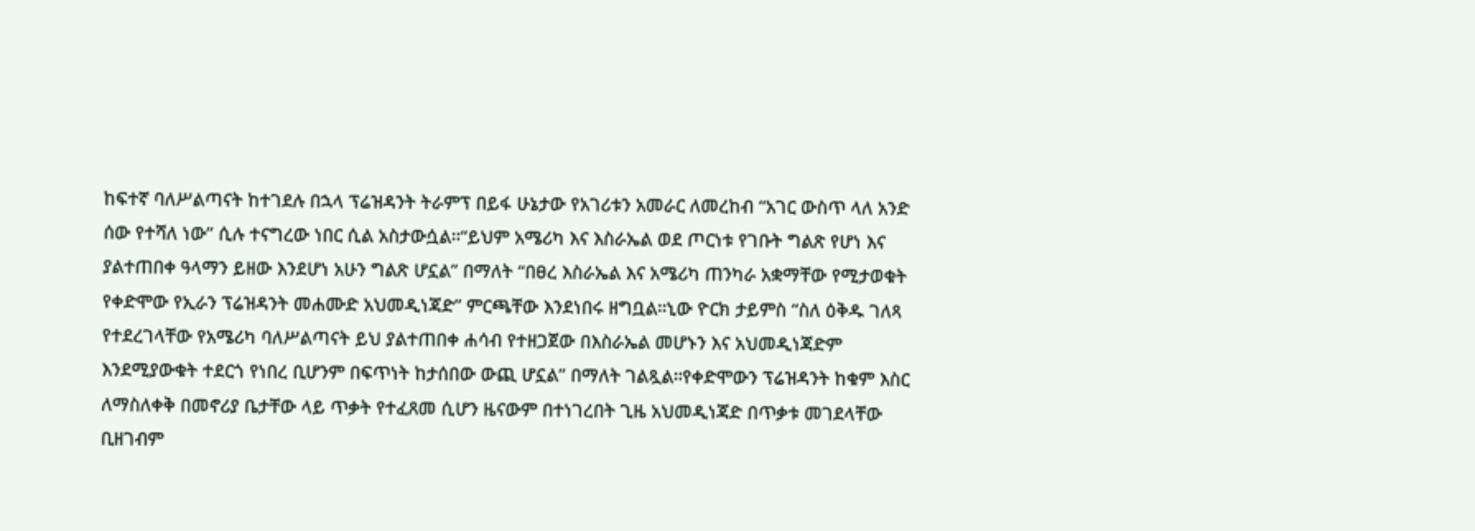ከፍተኛ ባለሥልጣናት ከተገደሉ በኋላ ፕሬዝዳንት ትራምፕ በይፋ ሁኔታው የአገሪቱን አመራር ለመረከብ “አገር ውስጥ ላለ አንድ ሰው የተሻለ ነው” ሲሉ ተናግረው ነበር ሲል አስታውሷል።“ይህም አሜሪካ እና እስራኤል ወደ ጦርነቱ የገቡት ግልጽ የሆነ እና ያልተጠበቀ ዓላማን ይዘው እንደሆነ አሁን ግልጽ ሆኗል” በማለት “በፀረ እስራኤል እና አሜሪካ ጠንካራ አቋማቸው የሚታወቁት የቀድሞው የኢራን ፕሬዝዳንት መሐሙድ አህመዲነጃድ” ምርጫቸው እንደነበሩ ዘግቧል።ኒው ዮርክ ታይምስ “ስለ ዕቅዱ ገለጻ የተደረገላቸው የአሜሪካ ባለሥልጣናት ይህ ያልተጠበቀ ሐሳብ የተዘጋጀው በእስራኤል መሆኑን እና አህመዲነጃድም እንደሚያውቁት ተደርጎ የነበረ ቢሆንም በፍጥነት ከታሰበው ውጪ ሆኗል” በማለት ገልጿል።የቀድሞውን ፕሬዝዳንት ከቁም እስር ለማስለቀቅ በመኖሪያ ቤታቸው ላይ ጥቃት የተፈጸመ ሲሆን ዜናውም በተነገረበት ጊዜ አህመዲነጃድ በጥቃቱ መገደላቸው ቢዘገብም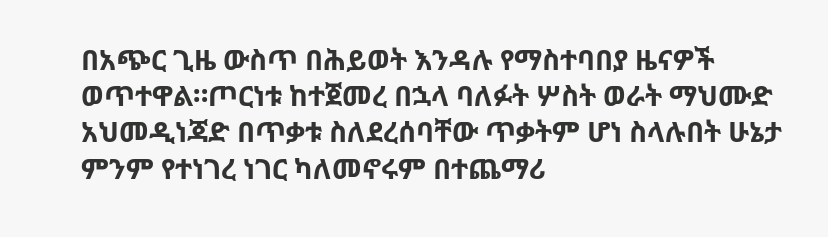በአጭር ጊዜ ውስጥ በሕይወት እንዳሉ የማስተባበያ ዜናዎች ወጥተዋል።ጦርነቱ ከተጀመረ በኋላ ባለፉት ሦስት ወራት ማህሙድ አህመዲነጃድ በጥቃቱ ስለደረሰባቸው ጥቃትም ሆነ ስላሉበት ሁኔታ ምንም የተነገረ ነገር ካለመኖሩም በተጨማሪ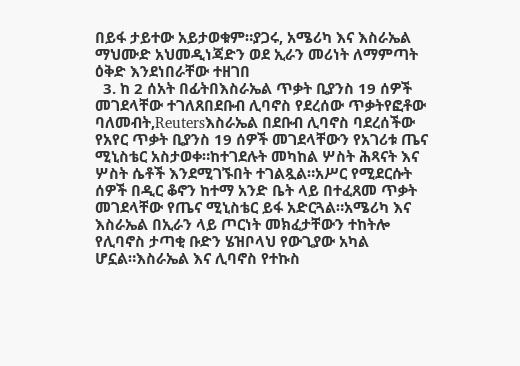በይፋ ታይተው አይታወቁም።ያጋሩ, አሜሪካ እና እስራኤል ማህሙድ አህመዲነጃድን ወደ ኢራን መሪነት ለማምጣት ዕቅድ እንደነበራቸው ተዘገበ
  3. ከ 2 ሰአት በፊትበእስራኤል ጥቃት ቢያንስ 19 ሰዎች መገደላቸው ተገለጸበደቡብ ሊባኖስ የደረሰው ጥቃትየፎቶው ባለመብት,Reutersእስራኤል በደቡብ ሊባኖስ ባደረሰችው የአየር ጥቃት ቢያንስ 19 ሰዎች መገደላቸውን የአገሪቱ ጤና ሚኒስቴር አስታወቀ።ከተገደሉት መካከል ሦስት ሕጻናት እና ሦስት ሴቶች እንደሚገኙበት ተገልጿል።አሥር የሚደርሱት ሰዎች በዲር ቆኖን ከተማ አንድ ቤት ላይ በተፈጸመ ጥቃት መገደላቸው የጤና ሚኒስቴር ይፋ አድርጓል።አሜሪካ እና እስራኤል በኢራን ላይ ጦርነት መክፈታቸውን ተከትሎ የሊባኖስ ታጣቂ ቡድን ሄዝቦላህ የውጊያው አካል ሆኗል።እስራኤል እና ሊባኖስ የተኩስ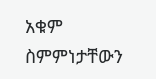አቁም ስምምነታቸውን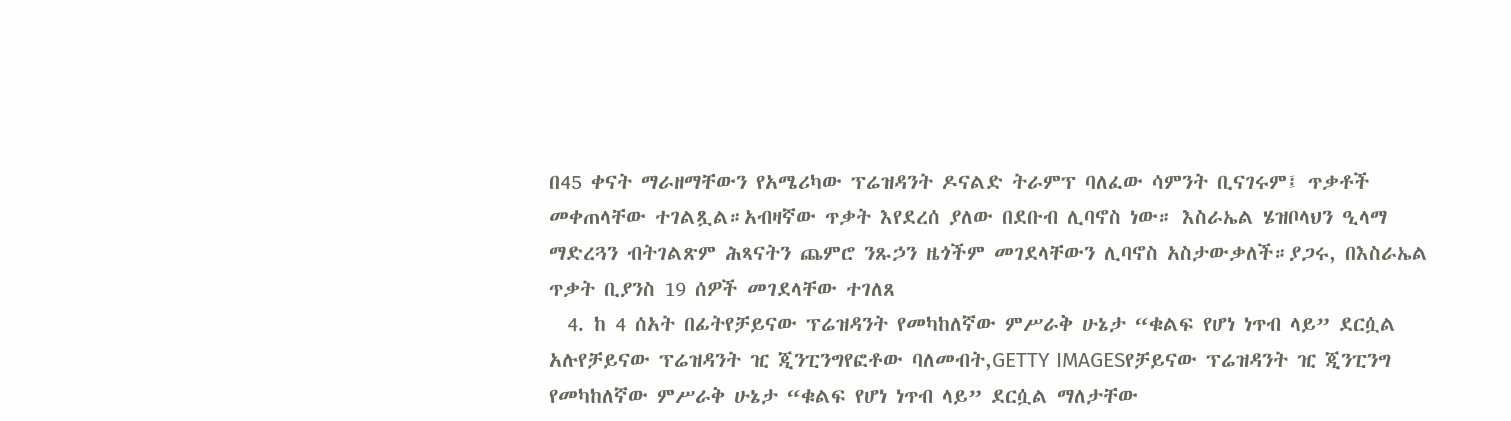በ45 ቀናት ማራዘማቸውን የአሜሪካው ፕሬዝዳንት ዶናልድ ትራምፕ ባለፈው ሳምንት ቢናገሩም፤ ጥቃቶች መቀጠላቸው ተገልጿል።አብዛኛው ጥቃት እየደረሰ ያለው በደቡብ ሊባኖስ ነው። እስራኤል ሄዝቦላህን ዒላማ ማድረጓን ብትገልጽም ሕጻናትን ጨምሮ ንጹኃን ዜጎችም መገደላቸውን ሊባኖስ አስታውቃለች።ያጋሩ, በእስራኤል ጥቃት ቢያንስ 19 ሰዎች መገደላቸው ተገለጸ
  4. ከ 4 ሰአት በፊትየቻይናው ፕሬዝዳንት የመካከለኛው ምሥራቅ ሁኔታ “ቁልፍ የሆነ ነጥብ ላይ” ደርሷል አሉየቻይናው ፕሬዝዳንት ዢ ጂንፒንግየፎቶው ባለመብት,GETTY IMAGESየቻይናው ፕሬዝዳንት ዢ ጂንፒንግ የመካከለኛው ምሥራቅ ሁኔታ “ቁልፍ የሆነ ነጥብ ላይ” ደርሷል ማለታቸው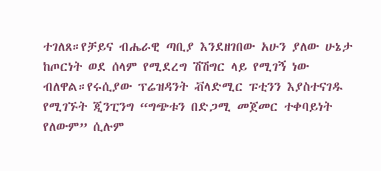ተገለጸ።የቻይና ብሔራዊ ጣቢያ እንደዘገበው አሁን ያለው ሁኔታ ከጦርነት ወደ ሰላም የሚደረግ ሽሽግር ላይ የሚገኝ ነው ብለዋል።የሩሲያው ፕሬዝዳንት ቭላድሚር ፑቲንን እያስተናገዱ የሚገኙት ጂንፒንግ “ግጭቱን በድጋሚ መጀመር ተቀባይነት የለውም” ሲሉም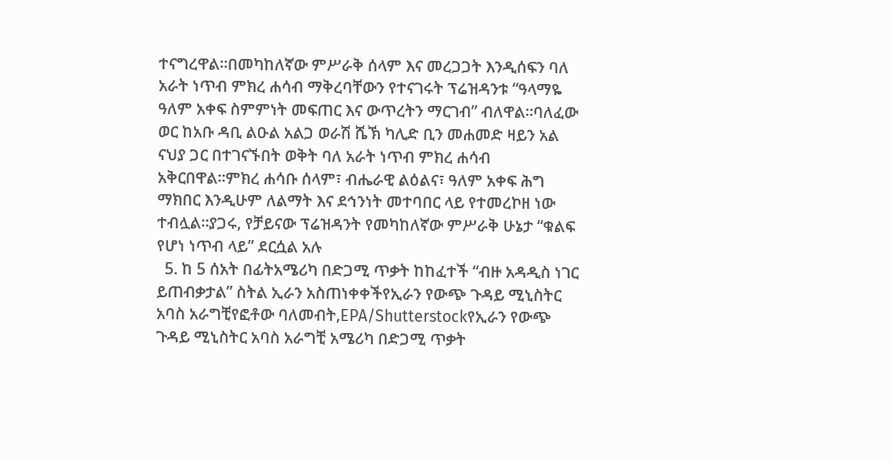ተናግረዋል።በመካከለኛው ምሥራቅ ሰላም እና መረጋጋት እንዲሰፍን ባለ አራት ነጥብ ምክረ ሐሳብ ማቅረባቸውን የተናገሩት ፕሬዝዳንቱ “ዓላማዬ ዓለም አቀፍ ስምምነት መፍጠር እና ውጥረትን ማርገብ” ብለዋል።ባለፈው ወር ከአቡ ዳቢ ልዑል አልጋ ወራሽ ሼኽ ካሊድ ቢን መሐመድ ዛይን አል ናህያ ጋር በተገናኙበት ወቅት ባለ አራት ነጥብ ምክረ ሐሳብ አቅርበዋል።ምክረ ሐሳቡ ሰላም፣ ብሔራዊ ልዕልና፣ ዓለም አቀፍ ሕግ ማክበር እንዲሁም ለልማት እና ደኅንነት መተባበር ላይ የተመረኮዘ ነው ተብሏል።ያጋሩ, የቻይናው ፕሬዝዳንት የመካከለኛው ምሥራቅ ሁኔታ “ቁልፍ የሆነ ነጥብ ላይ” ደርሷል አሉ
  5. ከ 5 ሰአት በፊትአሜሪካ በድጋሚ ጥቃት ከከፈተች “ብዙ አዳዲስ ነገር ይጠብቃታል” ስትል ኢራን አስጠነቀቀችየኢራን የውጭ ጉዳይ ሚኒስትር አባስ አራግቺየፎቶው ባለመብት,EPA/Shutterstockየኢራን የውጭ ጉዳይ ሚኒስትር አባስ አራግቺ አሜሪካ በድጋሚ ጥቃት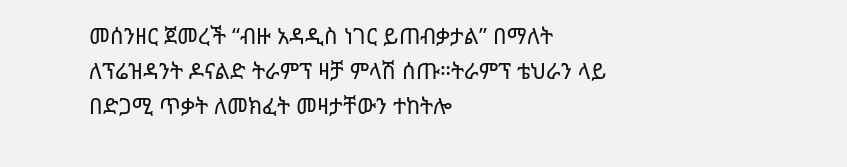መሰንዘር ጀመረች “ብዙ አዳዲስ ነገር ይጠብቃታል” በማለት ለፕሬዝዳንት ዶናልድ ትራምፕ ዛቻ ምላሽ ሰጡ።ትራምፕ ቴህራን ላይ በድጋሚ ጥቃት ለመክፈት መዛታቸውን ተከትሎ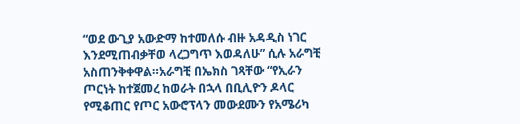“ወደ ውጊያ አውድማ ከተመለሱ ብዙ አዳዲስ ነገር እንደሚጠብቃቸወ ላረጋግጥ እወዳለሁ” ሲሉ አራግቺ አስጠንቅቀዋል።አራግቺ በኤክስ ገጻቸው “የኢራን ጦርነት ከተጀመረ ከወራት በኋላ በቢሊዮን ዶላር የሚቆጠር የጦር አውሮፕላን መውደሙን የአሜሪካ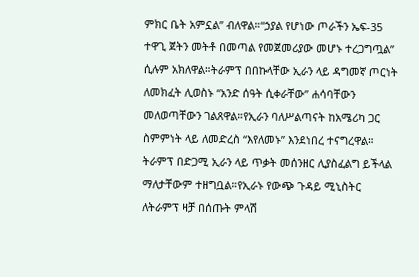ምክር ቤት አምኗል” ብለዋል።“ኃያል የሆነው ጦራችን ኤፍ-35 ተዋጊ ጀትን መትቶ በመጣል የመጀመሪያው መሆኑ ተረጋግጧል” ሲሉም አክለዋል።ትራምፕ በበኩላቸው ኢራን ላይ ዳግመኛ ጦርነት ለመክፈት ሊወስኑ “አንድ ሰዓት ሲቀራቸው” ሐሳባቸውን መለወጣቸውን ገልጸዋል።የኢራን ባለሥልጣናት ከአሜሪካ ጋር ስምምነት ላይ ለመድረስ “እየለመኑ” እንደነበረ ተናግረዋል። ትራምፕ በድጋሚ ኢራን ላይ ጥቃት መሰንዘር ሊያስፈልግ ይችላል ማለታቸውም ተዘግቧል።የኢራኑ የውጭ ጉዳይ ሚኒስትር ለትራምፕ ዛቻ በሰጡት ምላሽ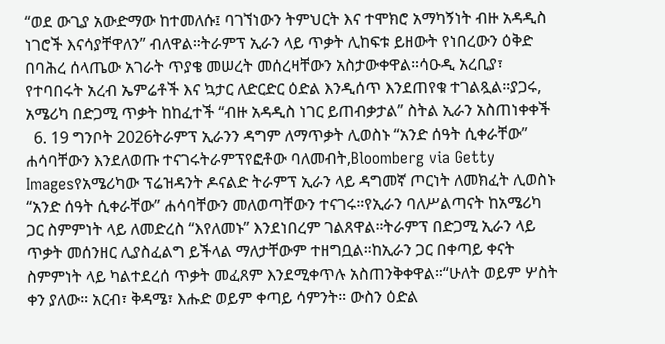“ወደ ውጊያ አውድማው ከተመለሱ፤ ባገኘነውን ትምህርት እና ተሞክሮ አማካኝነት ብዙ አዳዲስ ነገሮች እናሳያቸዋለን” ብለዋል።ትራምፕ ኢራን ላይ ጥቃት ሊከፍቱ ይዘውት የነበረውን ዕቅድ በባሕረ ሰላጤው አገራት ጥያቄ መሠረት መሰረዛቸውን አስታውቀዋል።ሳዑዲ አረቢያ፣ የተባበሩት አረብ ኤምሬቶች እና ኳታር ለድርድር ዕድል እንዲሰጥ እንደጠየቁ ተገልጿል።ያጋሩ, አሜሪካ በድጋሚ ጥቃት ከከፈተች “ብዙ አዳዲስ ነገር ይጠብቃታል” ስትል ኢራን አስጠነቀቀች
  6. 19 ግንቦት 2026ትራምፕ ኢራንን ዳግም ለማጥቃት ሊወስኑ “አንድ ሰዓት ሲቀራቸው” ሐሳባቸውን እንደለወጡ ተናገሩትራምፕየፎቶው ባለመብት,Bloomberg via Getty Imagesየአሜሪካው ፕሬዝዳንት ዶናልድ ትራምፕ ኢራን ላይ ዳግመኛ ጦርነት ለመክፈት ሊወስኑ “አንድ ሰዓት ሲቀራቸው” ሐሳባቸውን መለወጣቸውን ተናገሩ።የኢራን ባለሥልጣናት ከአሜሪካ ጋር ስምምነት ላይ ለመድረስ “እየለመኑ” እንደነበረም ገልጸዋል።ትራምፕ በድጋሚ ኢራን ላይ ጥቃት መሰንዘር ሊያስፈልግ ይችላል ማለታቸውም ተዘግቧል።ከኢራን ጋር በቀጣይ ቀናት ስምምነት ላይ ካልተደረሰ ጥቃት መፈጸም እንደሚቀጥሉ አስጠንቅቀዋል።“ሁለት ወይም ሦስት ቀን ያለው። አርብ፣ ቅዳሜ፣ እሑድ ወይም ቀጣይ ሳምንት። ውስን ዕድል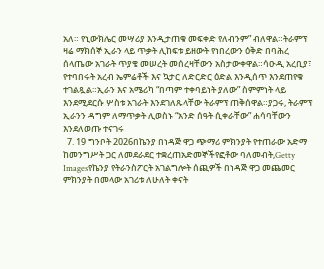አለ። የኒውክሌር መሣሪያ እንዲታጠቁ መፍቀድ የለብንም” ብለዋል።ትራምፕ ዛሬ ማክሰኞ ኢራን ላይ ጥቃት ሊከፍቱ ይዘውት የነበረውን ዕቅድ በባሕረ ሰላጤው አገራት ጥያቄ መሠረት መሰረዛቸውን አስታውቀዋል።ሳዑዲ አረቢያ፣ የተባበሩት አረብ ኤምሬቶች እና ኳታር ለድርድር ዕድል እንዲሰጥ እንደጠየቁ ተገልጿል።ኢራን እና አሜሪካ “በጣም ተቀባይነት ያለው” ስምምነት ላይ እንደሚደርሱ ሦስቱ አገራት እንደገለጹላቸው ትራምፕ ጠቅሰዋል።ያጋሩ, ትራምፕ ኢራንን ዳግም ለማጥቃት ሊወስኑ “አንድ ሰዓት ሲቀራቸው” ሐሳባቸውን እንደለወጡ ተናገሩ
  7. 19 ግንቦት 2026በኬንያ በነዳጅ ዋጋ ጭማሪ ምክንያት የተጠራው አድማ ከመንግሥት ጋር ለመደራደር ተቋረጠአድመኞችየፎቶው ባለመብት,Getty Imagesየኬንያ የትራንስፖርት አገልግሎት ሰጪዎች በነዳጅ ዋጋ መጨመር ምክንያት በመላው አገሪቱ ለሁለት ቀናት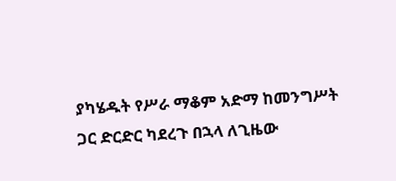ያካሄዱት የሥራ ማቆም አድማ ከመንግሥት ጋር ድርድር ካደረጉ በኋላ ለጊዜው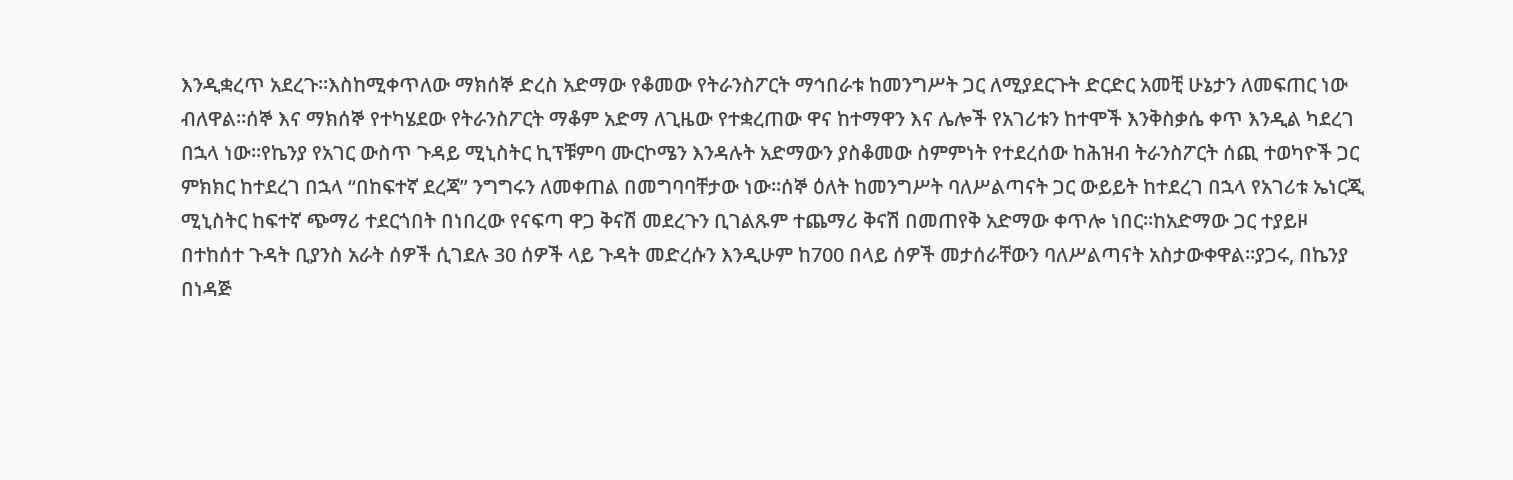እንዲቋረጥ አደረጉ።እስከሚቀጥለው ማክሰኞ ድረስ አድማው የቆመው የትራንስፖርት ማኅበራቱ ከመንግሥት ጋር ለሚያደርጉት ድርድር አመቺ ሁኔታን ለመፍጠር ነው ብለዋል።ሰኞ እና ማክሰኞ የተካሄደው የትራንስፖርት ማቆም አድማ ለጊዜው የተቋረጠው ዋና ከተማዋን እና ሌሎች የአገሪቱን ከተሞች እንቅስቃሴ ቀጥ እንዲል ካደረገ በኋላ ነው።የኬንያ የአገር ውስጥ ጉዳይ ሚኒስትር ኪፕቹምባ ሙርኮሜን እንዳሉት አድማውን ያስቆመው ስምምነት የተደረሰው ከሕዝብ ትራንስፖርት ሰጪ ተወካዮች ጋር ምክክር ከተደረገ በኋላ “በከፍተኛ ደረጃ” ንግግሩን ለመቀጠል በመግባባቸታው ነው።ሰኞ ዕለት ከመንግሥት ባለሥልጣናት ጋር ውይይት ከተደረገ በኋላ የአገሪቱ ኤነርጂ ሚኒስትር ከፍተኛ ጭማሪ ተደርጎበት በነበረው የናፍጣ ዋጋ ቅናሽ መደረጉን ቢገልጹም ተጨማሪ ቅናሽ በመጠየቅ አድማው ቀጥሎ ነበር።ከአድማው ጋር ተያይዞ በተከሰተ ጉዳት ቢያንስ አራት ሰዎች ሲገደሉ 30 ሰዎች ላይ ጉዳት መድረሱን እንዲሁም ከ700 በላይ ሰዎች መታሰራቸውን ባለሥልጣናት አስታውቀዋል።ያጋሩ, በኬንያ በነዳጅ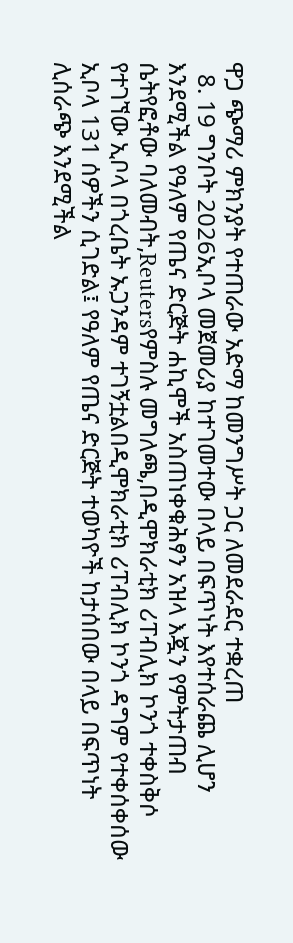ዋጋ ጭማሪ ምክንያት የተጠራው አድማ ከመንግሥት ጋር ለመደራደር ተቋረጠ
  8. 19 ግንቦት 2026ኢቦላ መጀመሪያ ከተገመተው በላይ በፍጥነት እየተሰራጨ ሊሆን እንደሚችል የዓለም የጤና ድርጅት ሐኪሞች አስጠነቀቁሕፃን አዝላ እጇን የምትታጠብ ሴትየፎቶው ባለመብት,Reutersየምስሉ መግለጫ,በዲሞክራቲክ ሪፐብሊክ ኮንጎ ተቀስቅሶ የተገኘው ኢቦላ በጎረቤት ኡጋንዳም ተገኝቷልበዲሞክራቲክ ሪፐብሊክ ኮንጎ ዳግም የተቀሰቀሰው ኢቦላ 131 ሰዎችን ሲገድል፤ የዓለም የጤና ድርጅት ተወካዮች ከታሰበው በላይ በፍጥነት ሊሰራጭ እንደሚችል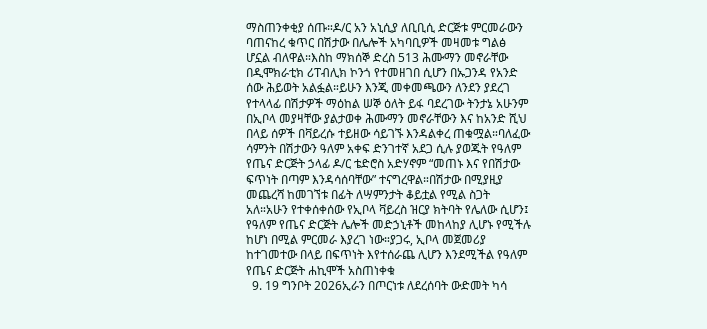ማስጠንቀቂያ ሰጡ።ዶ/ር አን አኒሲያ ለቢቢሲ ድርጅቱ ምርመራውን ባጠናከረ ቁጥር በሽታው በሌሎች አካባቢዎች መዛመቱ ግልፅ ሆኗል ብለዋል።እስከ ማክሰኞ ድረስ 513 ሕሙማን መኖራቸው በዲሞክራቲክ ሪፐብሊክ ኮንጎ የተመዘገበ ሲሆን በኡጋንዳ የአንድ ሰው ሕይወት አልፏል።ይሁን እንጂ መቀመጫውን ለንደን ያደረገ የተላላፊ በሽታዎች ማዕከል ሠኞ ዕለት ይፋ ባደረገው ትንታኔ አሁንም በኢቦላ መያዛቸው ያልታወቀ ሕሙማን መኖራቸውን እና ከአንድ ሺህ በላይ ሰዎች በቫይረሱ ተይዘው ሳይገኙ እንዳልቀረ ጠቁሟል።ባለፈው ሳምንት በሽታውን ዓለም አቀፍ ድንገተኛ አደጋ ሲሉ ያወጁት የዓለም የጤና ድርጅት ኃላፊ ዶ/ር ቴድሮስ አድሃኖም “መጠኑ እና የበሽታው ፍጥነት በጣም እንዳሳሰባቸው” ተናግረዋል።በሽታው በሚያዚያ መጨረሻ ከመገኘቱ በፊት ለሣምንታት ቆይቷል የሚል ስጋት አለ።አሁን የተቀሰቀሰው የኢቦላ ቫይረስ ዝርያ ክትባት የሌለው ሲሆን፤ የዓለም የጤና ድርጅት ሌሎች መድኃኒቶች መከላከያ ሊሆኑ የሚችሉ ከሆነ በሚል ምርመራ እያረገ ነው።ያጋሩ, ኢቦላ መጀመሪያ ከተገመተው በላይ በፍጥነት እየተሰራጨ ሊሆን እንደሚችል የዓለም የጤና ድርጅት ሐኪሞች አስጠነቀቁ
  9. 19 ግንቦት 2026ኢራን በጦርነቱ ለደረሰባት ውድመት ካሳ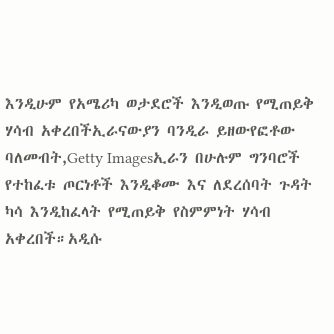እንዲሁም የአሜሪካ ወታደሮች እንዲወጡ የሚጠይቅ ሃሳብ አቀረበችኢራናውያን ባንዲራ ይዘውየፎቶው ባለመብት,Getty Imagesኢራን በሁሉም ግንባሮች የተከፈቱ ጦርነቶች እንዲቆሙ እና ለደረሰባት ጉዳት ካሳ እንዲከፈላት የሚጠይቅ የስምምነት ሃሳብ አቀረበች።አዲሱ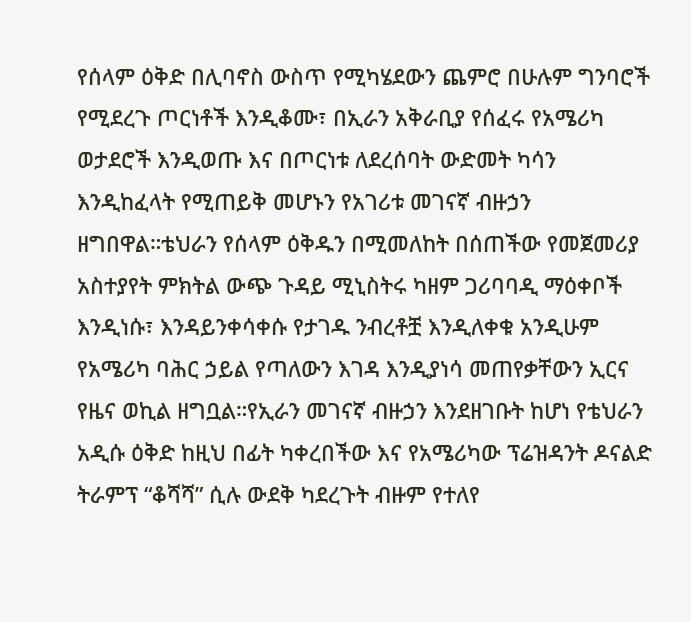የሰላም ዕቅድ በሊባኖስ ውስጥ የሚካሄደውን ጨምሮ በሁሉም ግንባሮች የሚደረጉ ጦርነቶች እንዲቆሙ፣ በኢራን አቅራቢያ የሰፈሩ የአሜሪካ ወታደሮች እንዲወጡ እና በጦርነቱ ለደረሰባት ውድመት ካሳን እንዲከፈላት የሚጠይቅ መሆኑን የአገሪቱ መገናኛ ብዙኃን ዘግበዋል።ቴህራን የሰላም ዕቅዱን በሚመለከት በሰጠችው የመጀመሪያ አስተያየት ምክትል ውጭ ጉዳይ ሚኒስትሩ ካዘም ጋሪባባዲ ማዕቀቦች እንዲነሱ፣ እንዳይንቀሳቀሱ የታገዱ ንብረቶቿ እንዲለቀቁ አንዲሁም የአሜሪካ ባሕር ኃይል የጣለውን እገዳ እንዲያነሳ መጠየቃቸውን ኢርና የዜና ወኪል ዘግቧል።የኢራን መገናኛ ብዙኃን እንደዘገቡት ከሆነ የቴህራን አዲሱ ዕቅድ ከዚህ በፊት ካቀረበችው እና የአሜሪካው ፕሬዝዳንት ዶናልድ ትራምፕ “ቆሻሻ” ሲሉ ውደቅ ካደረጉት ብዙም የተለየ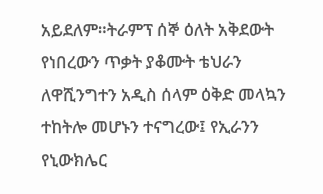አይደለም።ትራምፕ ሰኞ ዕለት አቅደውት የነበረውን ጥቃት ያቆሙት ቴህራን ለዋሺንግተን አዲስ ሰላም ዕቅድ መላኳን ተከትሎ መሆኑን ተናግረው፤ የኢራንን የኒውክሌር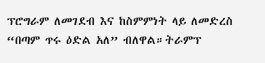ፕሮግራም ለመገደብ እና ከስምምነት ላይ ለመድረስ “በጣም ጥሩ ዕድል አለ” ብለዋል።ትራምፕ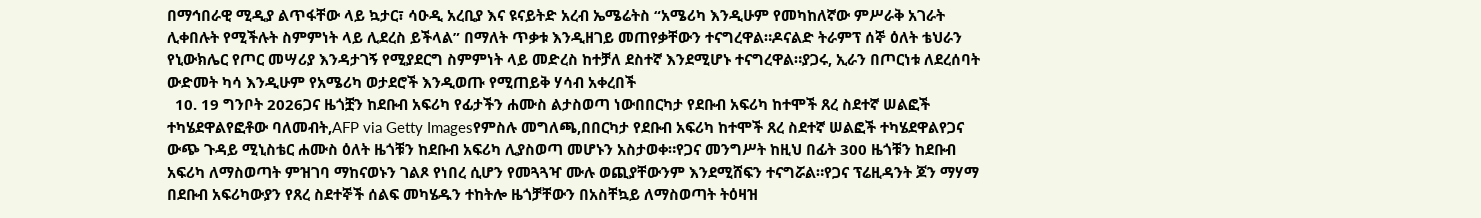በማኅበራዊ ሚዲያ ልጥፋቸው ላይ ኳታር፣ ሳዑዲ አረቢያ እና ዩናይትድ አረብ ኤሜሬትስ “አሜሪካ እንዲሁም የመካከለኛው ምሥራቅ አገራት ሊቀበሉት የሚችሉት ስምምነት ላይ ሊደረስ ይችላል” በማለት ጥቃቱ እንዲዘገይ መጠየቃቸውን ተናግረዋል።ዶናልድ ትራምፕ ሰኞ ዕለት ቴህራን የኒውክሌር የጦር መሣሪያ እንዳታገኝ የሚያደርግ ስምምነት ላይ መድረስ ከተቻለ ደስተኛ እንደሚሆኑ ተናግረዋል።ያጋሩ, ኢራን በጦርነቱ ለደረሰባት ውድመት ካሳ እንዲሁም የአሜሪካ ወታደሮች እንዲወጡ የሚጠይቅ ሃሳብ አቀረበች
  10. 19 ግንቦት 2026ጋና ዜጎቿን ከደቡብ አፍሪካ የፊታችን ሐሙስ ልታስወጣ ነውበበርካታ የደቡብ አፍሪካ ከተሞች ጸረ ስደተኛ ሠልፎች ተካሄደዋልየፎቶው ባለመብት,AFP via Getty Imagesየምስሉ መግለጫ,በበርካታ የደቡብ አፍሪካ ከተሞች ጸረ ስደተኛ ሠልፎች ተካሄደዋልየጋና ውጭ ጉዳይ ሚኒስቴር ሐሙስ ዕለት ዜጎቹን ከደቡብ አፍሪካ ሊያስወጣ መሆኑን አስታወቀ።የጋና መንግሥት ከዚህ በፊት 300 ዜጎቹን ከደቡብ አፍሪካ ለማስወጣት ምዝገባ ማከናወኑን ገልጾ የነበረ ሲሆን የመጓጓዣ ሙሉ ወጪያቸውንም እንደሚሸፍን ተናግሯል።የጋና ፕሬዚዳንት ጆን ማሃማ በደቡብ አፍሪካውያን የጸረ ስደተኞች ሰልፍ መካሄዱን ተከትሎ ዜጎቻቸውን በአስቸኳይ ለማስወጣት ትዕዛዝ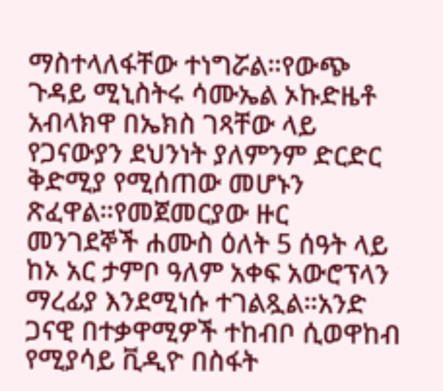ማስተላለፋቸው ተነግሯል።የውጭ ጉዳይ ሚኒስትሩ ሳሙኤል ኦኩድዜቶ አብላክዋ በኤክስ ገጻቸው ላይ የጋናውያን ደህንነት ያለምንም ድርድር ቅድሚያ የሚሰጠው መሆኑን ጽፈዋል።የመጀመርያው ዙር መንገደኞች ሐሙስ ዕለት 5 ሰዓት ላይ ከኦ አር ታምቦ ዓለም አቀፍ አውሮፕላን ማረፊያ እንደሚነሱ ተገልጿል።አንድ ጋናዊ በተቃዋሚዎች ተከብቦ ሲወዋከብ የሚያሳይ ቪዲዮ በስፋት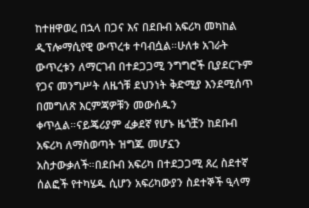ከተዘዋወረ በኋላ በጋና እና በደቡብ አፍሪካ መካከል ዲፕሎማሲየዊ ውጥረቱ ተባብሷል።ሁለቱ አገራት ውጥረቱን ለማርገብ በተደጋጋሚ ንግግሮች ቢያደርጉም የጋና መንግሥት ለዜጎቹ ደህንነት ቅድሚያ እንደሚሰጥ በመግለጽ እርምጃዎቹን መውሰዱን ቀጥሏል።ናይጄሪያም ፈቃደኛ የሆኑ ዜጎቿን ከደቡብ አፍሪካ ለማስወጣት ዝግጁ መሆኗን አስታውቃለች።በደቡብ አፍሪካ በተደጋጋሚ ጸረ ስደተኛ ሰልፎች የተካሄዱ ሲሆን አፍሪካውያን ስደተኞች ዒላማ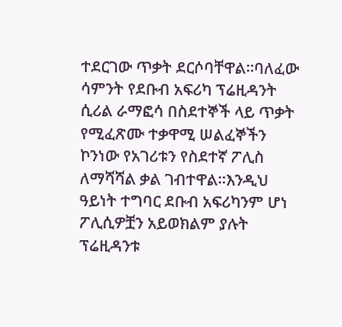ተደርገው ጥቃት ደርሶባቸዋል።ባለፈው ሳምንት የደቡብ አፍሪካ ፕሬዚዳንት ሲሪል ራማፎሳ በስደተኞች ላይ ጥቃት የሚፈጽሙ ተቃዋሚ ሠልፈኞችን ኮንነው የአገሪቱን የስደተኛ ፖሊስ ለማሻሻል ቃል ገብተዋል።እንዲህ ዓይነት ተግባር ደቡብ አፍሪካንም ሆነ ፖሊሲዎቿን አይወክልም ያሉት ፕሬዚዳንቱ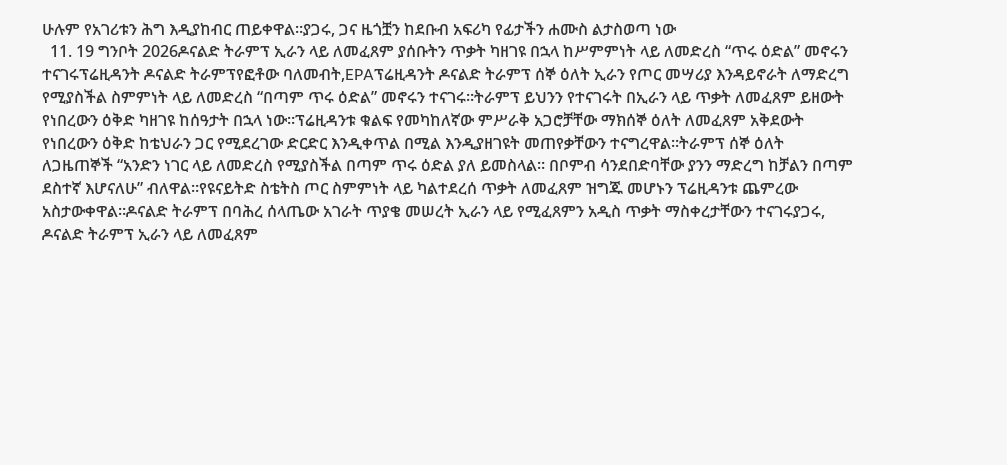ሁሉም የአገሪቱን ሕግ እዲያከብር ጠይቀዋል።ያጋሩ, ጋና ዜጎቿን ከደቡብ አፍሪካ የፊታችን ሐሙስ ልታስወጣ ነው
  11. 19 ግንቦት 2026ዶናልድ ትራምፕ ኢራን ላይ ለመፈጸም ያሰቡትን ጥቃት ካዘገዩ በኋላ ከሥምምነት ላይ ለመድረስ “ጥሩ ዕድል” መኖሩን ተናገሩፕሬዚዳንት ዶናልድ ትራምፕየፎቶው ባለመብት,EPAፕሬዚዳንት ዶናልድ ትራምፕ ሰኞ ዕለት ኢራን የጦር መሣሪያ እንዳይኖራት ለማድረግ የሚያስችል ስምምነት ላይ ለመድረስ “በጣም ጥሩ ዕድል” መኖሩን ተናገሩ።ትራምፕ ይህንን የተናገሩት በኢራን ላይ ጥቃት ለመፈጸም ይዘውት የነበረውን ዕቅድ ካዘገዩ ከሰዓታት በኋላ ነው።ፕሬዚዳንቱ ቁልፍ የመካከለኛው ምሥራቅ አጋሮቻቸው ማክሰኞ ዕለት ለመፈጸም አቅደውት የነበረውን ዕቅድ ከቴህራን ጋር የሚደረገው ድርድር እንዲቀጥል በሚል እንዲያዘገዩት መጠየቃቸውን ተናግረዋል።ትራምፕ ሰኞ ዕለት ለጋዜጠኞች “አንድን ነገር ላይ ለመድረስ የሚያስችል በጣም ጥሩ ዕድል ያለ ይመስላል። በቦምብ ሳንደበድባቸው ያንን ማድረግ ከቻልን በጣም ደስተኛ እሆናለሁ” ብለዋል።የዩናይትድ ስቴትስ ጦር ስምምነት ላይ ካልተደረሰ ጥቃት ለመፈጸም ዝግጁ መሆኑን ፕሬዚዳንቱ ጨምረው አስታውቀዋል።ዶናልድ ትራምፕ በባሕረ ሰላጤው አገራት ጥያቄ መሠረት ኢራን ላይ የሚፈጸምን አዲስ ጥቃት ማስቀረታቸውን ተናገሩያጋሩ, ዶናልድ ትራምፕ ኢራን ላይ ለመፈጸም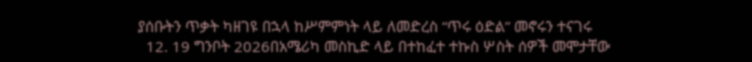ያሰቡትን ጥቃት ካዘገዩ በኋላ ከሥምምነት ላይ ለመድረስ “ጥሩ ዕድል” መኖሩን ተናገሩ
  12. 19 ግንቦት 2026በአሜሪካ መስኪድ ላይ በተከፈተ ተኩስ ሦስት ሰዎች መሞታቸው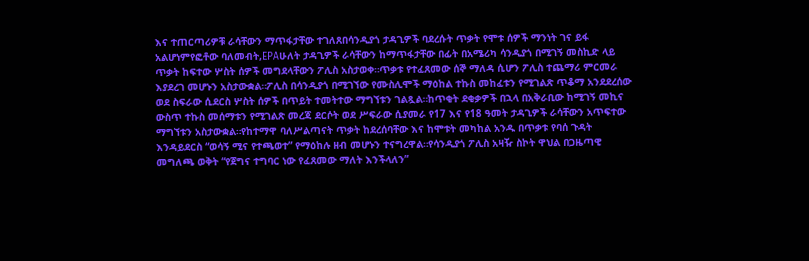እና ተጠርጣሪዎቹ ራሳቸውን ማጥፋታቸው ተገለጸበሳንዲያጎ ታዳጊዎች ባደረሱት ጥቃት የሞቱ ሰዎች ማንነት ገና ይፋ አልሆነምየፎቶው ባለመብት,EPAሁለት ታዳጊዎች ራሳቸውን ከማጥፋታቸው በፊት በአሜሪካ ሳንዲያጎ በሚገኝ መስኪድ ላይ ጥቃት ከፍተው ሦስት ሰዎች መግደላቸውን ፖሊስ አስታወቀ።ጥቃቱ የተፈጸመው ሰኞ ማለዳ ሲሆን ፖሊስ ተጨማሪ ምርመራ እያደረገ መሆኑን አስታውቋል።ፖሊስ በሳንዲያጎ በሚገኘው የሙስሊሞች ማዕከል ተኩስ መከፈቱን የሚገልጽ ጥቆማ አንደደረሰው ወደ ስፍራው ሲደርስ ሦስት ሰዎች በጥይት ተመትተው ማግኘቱን ገልጿል።ከጥቂት ደቂቃዎች በኋላ በአቅራቢው ከሚገኝ መኪና ውስጥ ተኩስ መሰማቱን የሚገልጽ መረጃ ደርሶት ወደ ሥፍራው ሲያመራ የ17 እና የ18 ዓመት ታዳጊዎች ራሳቸውን አጥፍተው ማግኘቱን አስታውቋል።የከተማዋ ባለሥልጣናት ጥቃት ከደረሰባቸው እና ከሞቱት መካከል አንዱ በጥቃቱ የባሰ ጉዳት እንዳይደርስ “ወሳኝ ሚና የተጫወተ” የማዕከሉ ዘብ መሆኑን ተናግረዋል።የሳንዲያጎ ፖሊስ አዛዥ ስኮት ዋህል በጋዜጣዊ መግለጫ ወቅት “የጀግና ተግባር ነው የፈጸመው ማለት እንችላለን”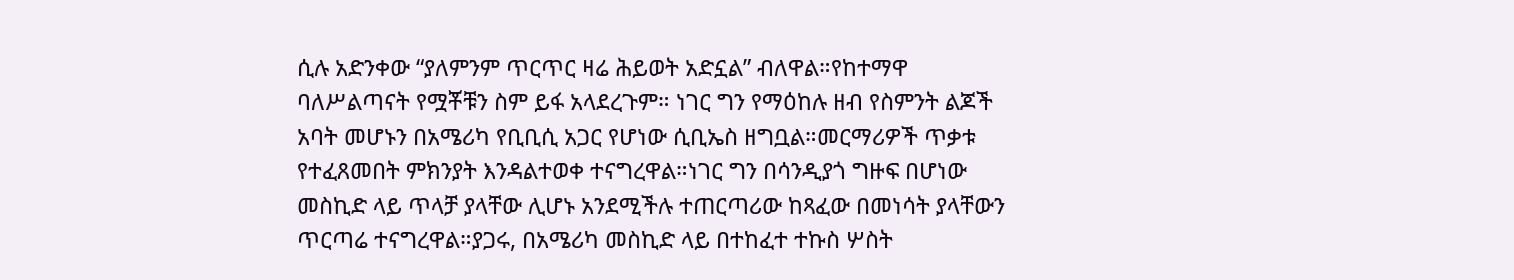ሲሉ አድንቀው “ያለምንም ጥርጥር ዛሬ ሕይወት አድኗል” ብለዋል።የከተማዋ ባለሥልጣናት የሟቾቹን ስም ይፋ አላደረጉም። ነገር ግን የማዕከሉ ዘብ የስምንት ልጆች አባት መሆኑን በአሜሪካ የቢቢሲ አጋር የሆነው ሲቢኤስ ዘግቧል።መርማሪዎች ጥቃቱ የተፈጸመበት ምክንያት እንዳልተወቀ ተናግረዋል።ነገር ግን በሳንዲያጎ ግዙፍ በሆነው መስኪድ ላይ ጥላቻ ያላቸው ሊሆኑ አንደሚችሉ ተጠርጣሪው ከጻፈው በመነሳት ያላቸውን ጥርጣሬ ተናግረዋል።ያጋሩ, በአሜሪካ መስኪድ ላይ በተከፈተ ተኩስ ሦስት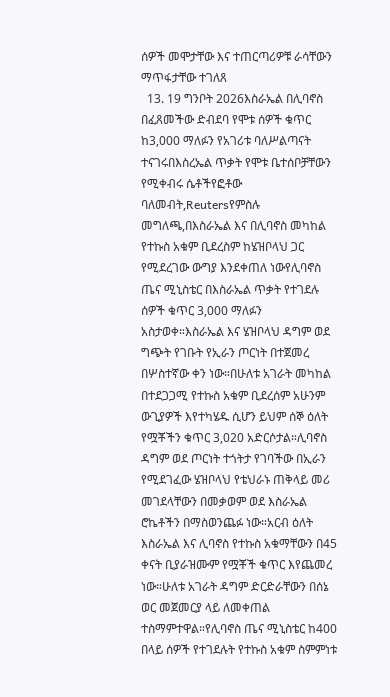ሰዎች መሞታቸው እና ተጠርጣሪዎቹ ራሳቸውን ማጥፋታቸው ተገለጸ
  13. 19 ግንቦት 2026እስራኤል በሊባኖስ በፈጸመችው ድብደባ የሞቱ ሰዎች ቁጥር ከ3,000 ማለፉን የአገሪቱ ባለሥልጣናት ተናገሩበእስረኤል ጥቃት የሞቱ ቤተሰቦቻቸውን የሚቀብሩ ሴቶችየፎቶው ባለመብት,Reutersየምስሉ መግለጫ,በእስራኤል እና በሊባኖስ መካከል የተኩስ አቁም ቢደረስም ከሄዝቦላህ ጋር የሚደረገው ውግያ እንደቀጠለ ነውየሊባኖስ ጤና ሚኒስቴር በእስራኤል ጥቃት የተገደሉ ሰዎች ቁጥር 3,000 ማለፉን አስታወቀ።እስራኤል እና ሄዝቦላህ ዳግም ወደ ግጭት የገቡት የኢራን ጦርነት በተጀመረ በሦስተኛው ቀን ነው።በሁለቱ አገራት መካከል በተደጋጋሚ የተኩስ አቁም ቢደረሰም አሁንም ውጊያዎች እየተካሄዱ ሲሆን ይህም ሰኞ ዕለት የሟቾችን ቁጥር 3,020 አድርሶታል።ሊባኖስ ዳግም ወደ ጦርነት ተጎትታ የገባችው በኢራን የሚደገፈው ሄዝቦላህ የቴህራኑ ጠቅላይ መሪ መገደላቸውን በመቃወም ወደ እስራኤል ሮኬቶችን በማስወንጨፉ ነው።አርብ ዕለት እስራኤል እና ሊባኖስ የተኩስ አቁማቸውን በ45 ቀናት ቢያራዝሙም የሟቾች ቁጥር እየጨመረ ነው።ሁለቱ አገራት ዳግም ድርድራቸውን በሰኔ ወር መጀመርያ ላይ ለመቀጠል ተስማምተዋል።የሊባኖስ ጤና ሚኒስቴር ከ400 በላይ ሰዎች የተገደሉት የተኩስ አቁም ስምምነቱ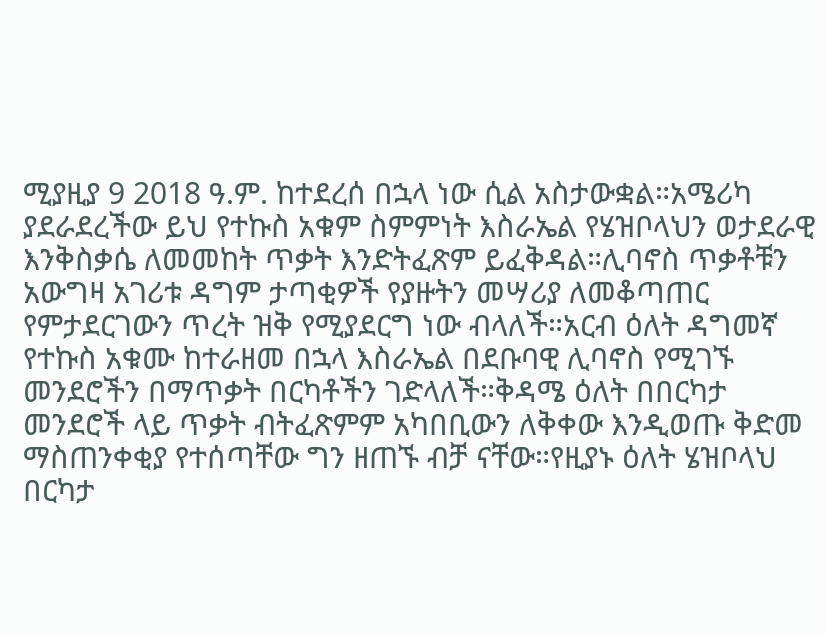ሚያዚያ 9 2018 ዓ.ም. ከተደረሰ በኋላ ነው ሲል አስታውቋል።አሜሪካ ያደራደረችው ይህ የተኩስ አቁም ስምምነት እስራኤል የሄዝቦላህን ወታደራዊ እንቅስቃሴ ለመመከት ጥቃት እንድትፈጽም ይፈቅዳል።ሊባኖስ ጥቃቶቹን አውግዛ አገሪቱ ዳግም ታጣቂዎች የያዙትን መሣሪያ ለመቆጣጠር የምታደርገውን ጥረት ዝቅ የሚያደርግ ነው ብላለች።አርብ ዕለት ዳግመኛ የተኩስ አቁሙ ከተራዘመ በኋላ እስራኤል በደቡባዊ ሊባኖስ የሚገኙ መንደሮችን በማጥቃት በርካቶችን ገድላለች።ቅዳሜ ዕለት በበርካታ መንደሮች ላይ ጥቃት ብትፈጽምም አካበቢውን ለቅቀው እንዲወጡ ቅድመ ማስጠንቀቂያ የተሰጣቸው ግን ዘጠኙ ብቻ ናቸው።የዚያኑ ዕለት ሄዝቦላህ በርካታ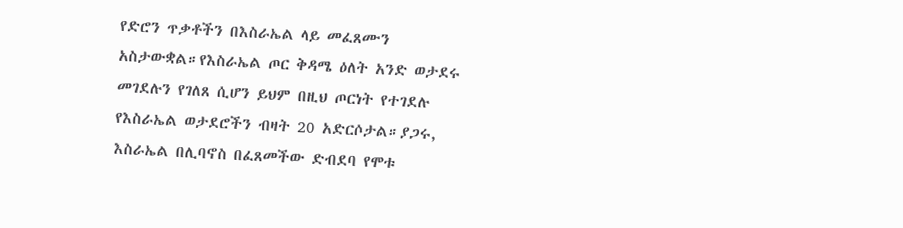የድሮን ጥቃቶችን በእስራኤል ላይ መፈጸሙን አስታውቋል።የእስራኤል ጦር ቅዳሜ ዕለት አንድ ወታደሩ መገደሉን የገለጸ ሲሆን ይህም በዚህ ጦርነት የተገደሉ የእስራኤል ወታደሮችን ብዛት 20 አድርሶታል።ያጋሩ, እስራኤል በሊባኖስ በፈጸመችው ድብደባ የሞቱ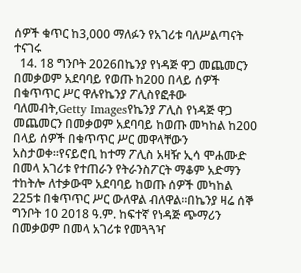ሰዎች ቁጥር ከ3,000 ማለፉን የአገሪቱ ባለሥልጣናት ተናገሩ
  14. 18 ግንቦት 2026በኬንያ የነዳጅ ዋጋ መጨመርን በመቃወም አደባባይ የወጡ ከ200 በላይ ሰዎች በቁጥጥር ሥር ዋሉየኬንያ ፖሊስየፎቶው ባለመብት,Getty Imagesየኬንያ ፖሊስ የነዳጅ ዋጋ መጨመርን በመቃወም አደባባይ ከወጡ መካከል ከ200 በላይ ሰዎች በቁጥጥር ሥር መዋላቸውን አስታወቀ።የናይሮቢ ከተማ ፖሊስ አዛዥ ኢሳ ሞሐሙድ በመላ አገሪቱ የተጠራን የትራንስፖርት ማቆም አድማን ተከትሎ ለተቃውሞ አደባባይ ከወጡ ሰዎች መካከል 225ቱ በቁጥጥር ሥር ውለዋል ብለዋል።በኬንያ ዛሬ ሰኞ ግንቦት 10 2018 ዓ.ም. ከፍተኛ የነዳጅ ጭማሪን በመቃወም በመላ አገሪቱ የመጓጓዣ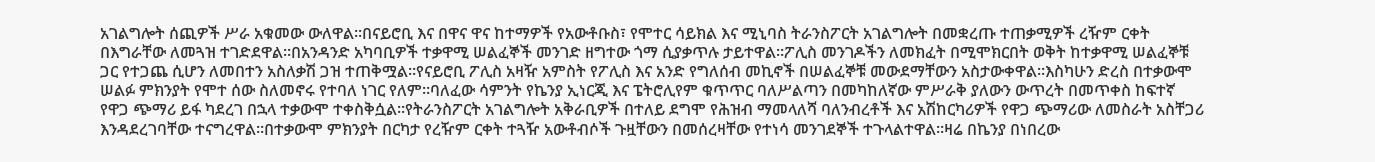አገልግሎት ሰጪዎች ሥራ አቁመው ውለዋል።በናይሮቢ እና በዋና ዋና ከተማዎች የአውቶቡስ፣ የሞተር ሳይክል እና ሚኒባስ ትራንስፖርት አገልግሎት በመቋረጡ ተጠቃሚዎች ረዥም ርቀት በእግራቸው ለመጓዝ ተገድደዋል።በአንዳንድ አካባቢዎች ተቃዋሚ ሠልፈኞች መንገድ ዘግተው ጎማ ሲያቃጥሉ ታይተዋል።ፖሊስ መንገዶችን ለመክፈት በሚሞክርበት ወቅት ከተቃዋሚ ሠልፈኞቹ ጋር የተጋጨ ሲሆን ለመበተን አስለቃሽ ጋዝ ተጠቅሟል።የናይሮቢ ፖሊስ አዛዥ አምስት የፖሊስ እና አንድ የግለሰብ መኪኖች በሠልፈኞቹ መውደማቸውን አስታውቀዋል።እስካሁን ድረስ በተቃውሞ ሠልፉ ምክንያት የሞተ ሰው ስለመኖሩ የተባለ ነገር የለም።ባለፈው ሳምንት የኬንያ ኢነርጂ እና ፔትሮሊየም ቁጥጥር ባለሥልጣን በመካከለኛው ምሥራቅ ያለውን ውጥረት በመጥቀስ ከፍተኛ የዋጋ ጭማሪ ይፋ ካደረገ በኋላ ተቃውሞ ተቀስቅሷል።የትራንስፖርት አገልግሎት አቅራቢዎች በተለይ ደግሞ የሕዝብ ማመላለሻ ባለንብረቶች እና አሽከርካሪዎች የዋጋ ጭማሪው ለመስራት አስቸጋሪ እንዳደረገባቸው ተናግረዋል።በተቃውሞ ምክንያት በርካታ የረዥም ርቀት ተጓዥ አውቶብሶች ጉዟቸውን በመሰረዛቸው የተነሳ መንገደኞች ተጉላልተዋል።ዛሬ በኬንያ በነበረው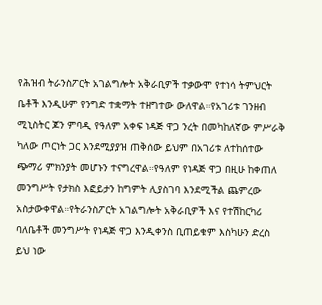የሕዝብ ትራንስፖርት አገልግሎት አቅራቢዎች ተቃውሞ የተነሳ ትምህርት ቤቶች እንዲሁም የንግድ ተቋማት ተዘግተው ውለዋል።የአገሪቱ ገንዘብ ሚኒስትር ጆን ምባዲ የዓለም አቀፍ ነዳጅ ዋጋ ንረት በመካከለኛው ምሥራቅ ካለው ጦርነት ጋር እንደሚያያዝ ጠቅሰው ይህም በአገሪቱ ለተከሰተው ጭማሪ ምክንያት መሆኑን ተናግረዋል።የዓለም የነዳጅ ዋጋ በዚሁ ከቀጠለ መንግሥት የታክስ እፎይታን ከግምት ሊያስገባ እንደሚችል ጨምረው አስታውቀዋል።የትራንስፖርት አገልግሎት አቅራቢዎች እና የተሽከርካሪ ባለቤቶች መንግሥት የነዳጅ ዋጋ እንዲቀንስ ቢጠይቁም እስካሁን ድረስ ይህ ነው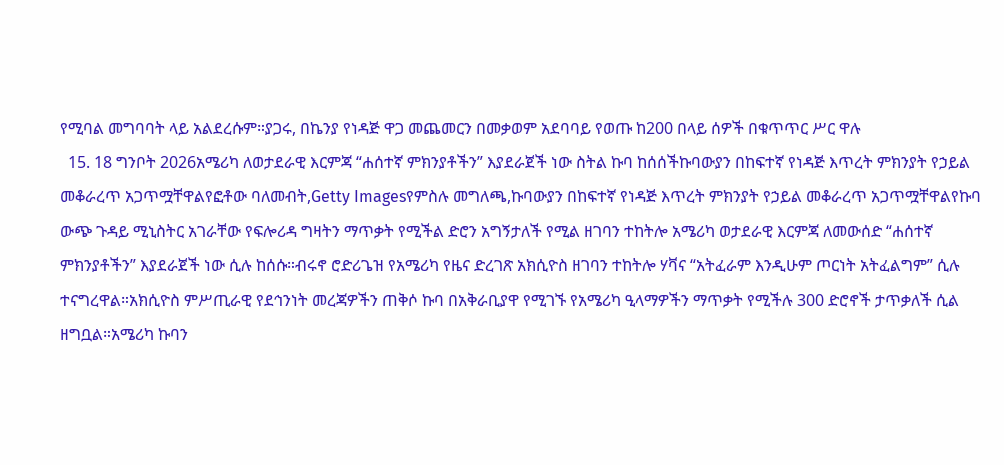የሚባል መግባባት ላይ አልደረሱም።ያጋሩ, በኬንያ የነዳጅ ዋጋ መጨመርን በመቃወም አደባባይ የወጡ ከ200 በላይ ሰዎች በቁጥጥር ሥር ዋሉ
  15. 18 ግንቦት 2026አሜሪካ ለወታደራዊ እርምጃ “ሐሰተኛ ምክንያቶችን” እያደራጀች ነው ስትል ኩባ ከሰሰችኩባውያን በከፍተኛ የነዳጅ እጥረት ምክንያት የኃይል መቆራረጥ አጋጥሟቸዋልየፎቶው ባለመብት,Getty Imagesየምስሉ መግለጫ,ኩባውያን በከፍተኛ የነዳጅ እጥረት ምክንያት የኃይል መቆራረጥ አጋጥሟቸዋልየኩባ ውጭ ጉዳይ ሚኒስትር አገራቸው የፍሎሪዳ ግዛትን ማጥቃት የሚችል ድሮን አግኝታለች የሚል ዘገባን ተከትሎ አሜሪካ ወታደራዊ እርምጃ ለመውሰድ “ሐሰተኛ ምክንያቶችን” እያደራጀች ነው ሲሉ ከሰሱ።ብሩኖ ሮድሪጌዝ የአሜሪካ የዜና ድረገጽ አክሲዮስ ዘገባን ተከትሎ ሃቫና “አትፈራም እንዲሁም ጦርነት አትፈልግም” ሲሉ ተናግረዋል።አክሲዮስ ምሥጢራዊ የደኅንነት መረጃዎችን ጠቅሶ ኩባ በአቅራቢያዋ የሚገኙ የአሜሪካ ዒላማዎችን ማጥቃት የሚችሉ 300 ድሮኖች ታጥቃለች ሲል ዘግቧል።አሜሪካ ኩባን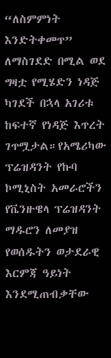“ለስምምነት እንድትቀመጥ” ለማስገደድ በሚል ወደ ግዛቷ የሚሄድን ነዳጅ ካገደች በኋላ አገሪቱ ከፍተኛ የነዳጅ እጥረት ገጥሟታል።የአሜሪካው ፕሬዝዳንት የኩባ ኮሚኒስት አመራሮችን የቬንዙዌላ ፕሬዝዳንት ማዱሮን ለመያዝ የወሰዱትን ወታደራዊ እርምጃ ዓይነት እንደሚጠብቃቸው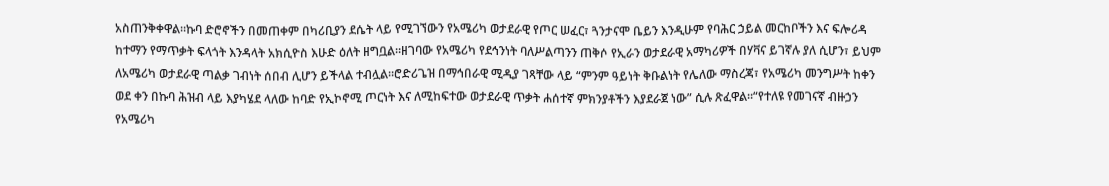አስጠንቅቀዋል።ኩባ ድሮኖችን በመጠቀም በካሪቢያን ደሴት ላይ የሚገኘውን የአሜሪካ ወታደራዊ የጦር ሠፈር፣ ጓንታናሞ ቤይን እንዲሁም የባሕር ኃይል መርከቦችን እና ፍሎሪዳ ከተማን የማጥቃት ፍላጎት እንዳላት አክሲዮስ እሁድ ዕለት ዘግቧል።ዘገባው የአሜሪካ የደኅንነት ባለሥልጣንን ጠቅሶ የኢራን ወታደራዊ አማካሪዎች በሃቫና ይገኛሉ ያለ ሲሆን፣ ይህም ለአሜሪካ ወታደራዊ ጣልቃ ገብነት ሰበብ ሊሆን ይችላል ተብሏል።ሮድሪጌዝ በማኅበራዊ ሚዲያ ገጻቸው ላይ “ምንም ዓይነት ቅቡልነት የሌለው ማስረጃ፣ የአሜሪካ መንግሥት ከቀን ወደ ቀን በኩባ ሕዝብ ላይ እያካሄደ ላለው ከባድ የኢኮኖሚ ጦርነት እና ለሚከፍተው ወታደራዊ ጥቃት ሐሰተኛ ምክንያቶችን እያደራጀ ነው” ሲሉ ጽፈዋል።“የተለዩ የመገናኛ ብዙኃን የአሜሪካ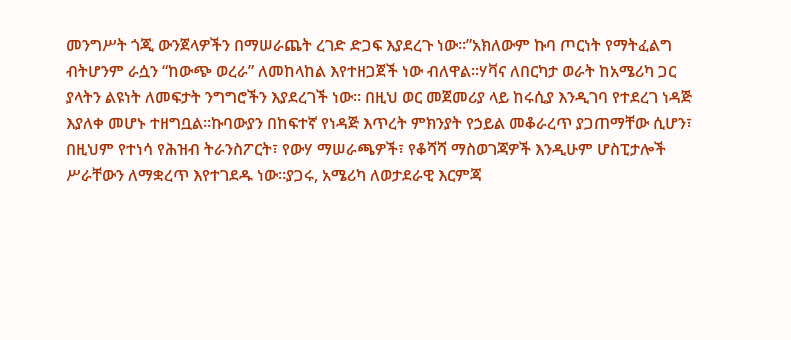መንግሥት ጎጂ ውንጀላዎችን በማሠራጨት ረገድ ድጋፍ እያደረጉ ነው።”አክለውም ኩባ ጦርነት የማትፈልግ ብትሆንም ራሷን “ከውጭ ወረራ” ለመከላከል እየተዘጋጀች ነው ብለዋል።ሃቫና ለበርካታ ወራት ከአሜሪካ ጋር ያላትን ልዩነት ለመፍታት ንግግሮችን እያደረገች ነው። በዚህ ወር መጀመሪያ ላይ ከሩሲያ እንዲገባ የተደረገ ነዳጅ እያለቀ መሆኑ ተዘግቧል።ኩባውያን በከፍተኛ የነዳጅ እጥረት ምክንያት የኃይል መቆራረጥ ያጋጠማቸው ሲሆን፣ በዚህም የተነሳ የሕዝብ ትራንስፖርት፣ የውሃ ማሠራጫዎች፣ የቆሻሻ ማስወገጃዎች እንዲሁም ሆስፒታሎች ሥራቸውን ለማቋረጥ እየተገደዱ ነው።ያጋሩ, አሜሪካ ለወታደራዊ እርምጃ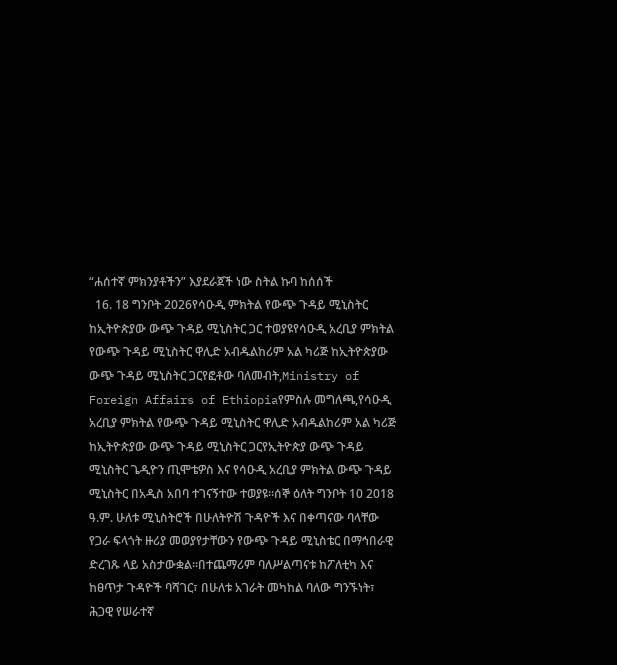“ሐሰተኛ ምክንያቶችን” እያደራጀች ነው ስትል ኩባ ከሰሰች
  16. 18 ግንቦት 2026የሳዑዲ ምክትል የውጭ ጉዳይ ሚኒስትር ከኢትዮጵያው ውጭ ጉዳይ ሚኒስትር ጋር ተወያዩየሳዑዲ አረቢያ ምክትል የውጭ ጉዳይ ሚኒስትር ዋሊድ አብዱልከሪም አል ካሪጅ ከኢትዮጵያው ውጭ ጉዳይ ሚኒስትር ጋርየፎቶው ባለመብት,Ministry of Foreign Affairs of Ethiopiaየምስሉ መግለጫ,የሳዑዲ አረቢያ ምክትል የውጭ ጉዳይ ሚኒስትር ዋሊድ አብዱልከሪም አል ካሪጅ ከኢትዮጵያው ውጭ ጉዳይ ሚኒስትር ጋርየኢትዮጵያ ውጭ ጉዳይ ሚኒስትር ጌዲዮን ጢሞቴዎስ እና የሳዑዲ አረቢያ ምክትል ውጭ ጉዳይ ሚኒስትር በአዲስ አበባ ተገናኝተው ተወያዩ።ሰኞ ዕለት ግንቦት 10 2018 ዓ.ም. ሁለቱ ሚኒስትሮች በሁለትዮሽ ጉዳዮች እና በቀጣናው ባላቸው የጋራ ፍላጎት ዙሪያ መወያየታቸውን የውጭ ጉዳይ ሚኒስቴር በማኅበራዊ ድረገጹ ላይ አስታውቋል።በተጨማሪም ባለሥልጣናቱ ከፖለቲካ እና ከፀጥታ ጉዳዮች ባሻገር፣ በሁለቱ አገራት መካከል ባለው ግንኙነት፣ ሕጋዊ የሠራተኛ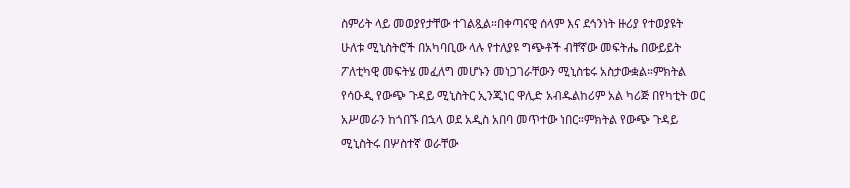ስምሪት ላይ መወያየታቸው ተገልጿል።በቀጣናዊ ሰላም እና ደኅንነት ዙሪያ የተወያዩት ሁለቱ ሚኒስትሮች በአካባቢው ላሉ የተለያዩ ግጭቶች ብቸኛው መፍትሔ በውይይት ፖለቲካዊ መፍትሄ መፈለግ መሆኑን መነጋገራቸውን ሚኒስቴሩ አስታውቋል።ምክትል የሳዑዲ የውጭ ጉዳይ ሚኒስትር ኢንጂነር ዋሊድ አብዱልከሪም አል ካሪጅ በየካቲት ወር አሥመራን ከጎበኙ በኋላ ወደ አዲስ አበባ መጥተው ነበር።ምክትል የውጭ ጉዳይ ሚኒስትሩ በሦስተኛ ወራቸው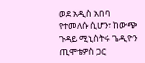ወደ አዲስ አበባ የተመለሱ ሲሆን፣ ከውጭ ጉዳይ ሚኒስትሩ ጌዲዮን ጢሞቴዎስ ጋር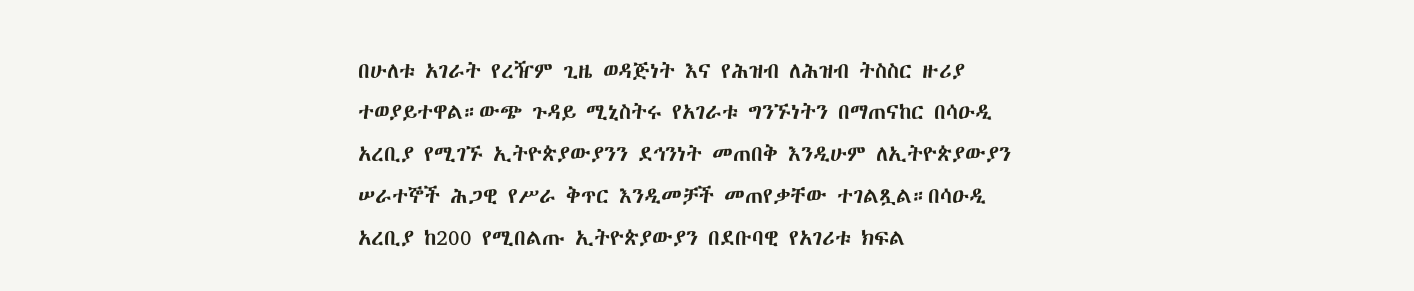በሁለቱ አገራት የረዥም ጊዜ ወዳጅነት እና የሕዝብ ለሕዝብ ትስስር ዙሪያ ተወያይተዋል።ውጭ ጉዳይ ሚኒስትሩ የአገራቱ ግንኙነትን በማጠናከር በሳዑዲ አረቢያ የሚገኙ ኢትዮጵያውያንን ደኅንነት መጠበቅ እንዲሁም ለኢትዮጵያውያን ሠራተኞች ሕጋዊ የሥራ ቅጥር እንዲመቻች መጠየቃቸው ተገልጿል።በሳዑዲ አረቢያ ከ200 የሚበልጡ ኢትዮጵያውያን በደቡባዊ የአገሪቱ ክፍል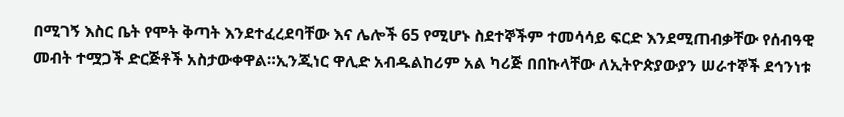በሚገኝ እስር ቤት የሞት ቅጣት እንደተፈረደባቸው እና ሌሎች 65 የሚሆኑ ስደተኞችም ተመሳሳይ ፍርድ እንደሚጠብቃቸው የሰብዓዊ መብት ተሟጋች ድርጅቶች አስታውቀዋል።ኢንጂነር ዋሊድ አብዱልከሪም አል ካሪጅ በበኩላቸው ለኢትዮጵያውያን ሠራተኞች ደኅንነቱ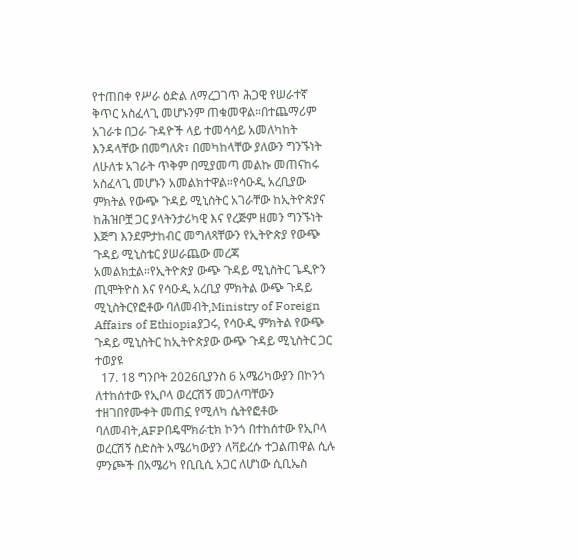የተጠበቀ የሥራ ዕድል ለማረጋገጥ ሕጋዊ የሠራተኛ ቅጥር አስፈላጊ መሆኑንም ጠቁመዋል።በተጨማሪም አገራቱ በጋራ ጉዳዮች ላይ ተመሳሳይ አመለካከት እንዳላቸው በመግለጽ፣ በመካከላቸው ያለውን ግንኙነት ለሁለቱ አገራት ጥቅም በሚያመጣ መልኩ መጠናከሩ አስፈላጊ መሆኑን አመልክተዋል።የሳዑዲ አረቢያው ምክትል የውጭ ጉዳይ ሚኒስትር አገራቸው ከኢትዮጵያና ከሕዝቦቿ ጋር ያላትንታሪካዊ እና የረጅም ዘመን ግንኙነት እጅግ እንደምታከብር መግለጻቸውን የኢትዮጵያ የውጭ ጉዳይ ሚኒስቴር ያሠራጨው መረጃ አመልክቷል።የኢትዮጵያ ውጭ ጉዳይ ሚኒስትር ጌዲዮን ጢሞትዮስ እና የሳዑዲ አረቢያ ምክትል ውጭ ጉዳይ ሚኒስትርየፎቶው ባለመብት,Ministry of Foreign Affairs of Ethiopiaያጋሩ, የሳዑዲ ምክትል የውጭ ጉዳይ ሚኒስትር ከኢትዮጵያው ውጭ ጉዳይ ሚኒስትር ጋር ተወያዩ
  17. 18 ግንቦት 2026ቢያንስ 6 አሜሪካውያን በኮንጎ ለተከሰተው የኢቦላ ወረርሽኝ መጋለጣቸውን ተዘገበየሙቀት መጠኗ የሚለካ ሴትየፎቶው ባለመብት,AFPበዴሞክራቲክ ኮንጎ በተከሰተው የኢቦላ ወረርሽኝ ስድስት አሜሪካውያን ለቫይረሱ ተጋልጠዋል ሲሉ ምንጮች በአሜሪካ የቢቢሲ አጋር ለሆነው ሲቢኤስ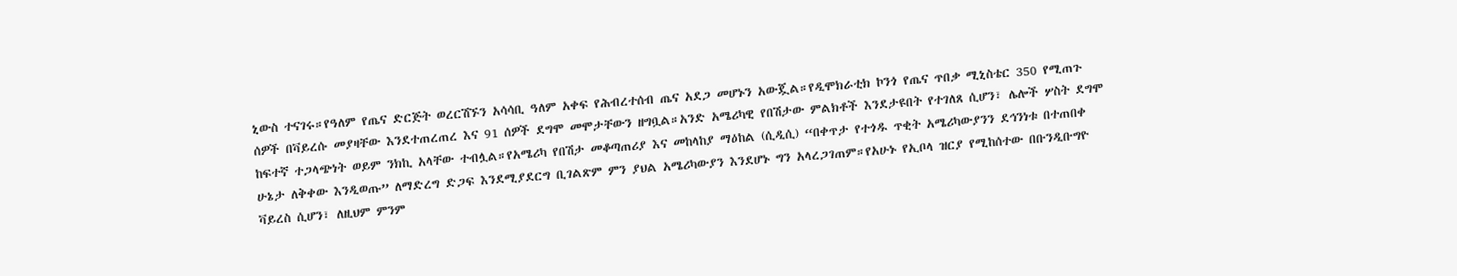ኒውስ ተናገሩ።የዓለም የጤና ድርጅት ወረርሽኙን አሳሳቢ ዓለም አቀፍ የሕብረተሰብ ጤና አደጋ መሆኑን አውጇል።የዲሞክራቲክ ኮንጎ የጤና ጥበቃ ሚኒስቴር 350 የሚጠጉ ሰዎች በቫይረሱ መያዛቸው እንደተጠረጠረ እና 91 ሰዎች ደግሞ መሞታቸውን ዘግቧል።አንድ አሜሪካዊ የበሽታው ምልክቶች እንደታዩበት የተገለጸ ሲሆን፣ ሌሎች ሦስት ደግሞ ከፍተኛ ተጋላጭነት ወይም ንክኪ አላቸው ተብሏል።የአሜሪካ የበሽታ መቆጣጠሪያ እና መከላከያ ማዕከል (ሲዲሲ) “በቀጥታ የተጎዱ ጥቂት አሜሪካውያንን ደኅንነቱ በተጠበቀ ሁኔታ ለቅቀው እንዲወጡ” ለማድረግ ድጋፍ እንደሚያደርግ ቢገልጽም ምን ያህል አሜሪካውያን እንደሆኑ ግን አላረጋገጠም።የአሁኑ የኢቦላ ዝርያ የሚከሰተው በቡንዲቡግዮ ቫይረስ ሲሆን፣ ለዚህም ምንም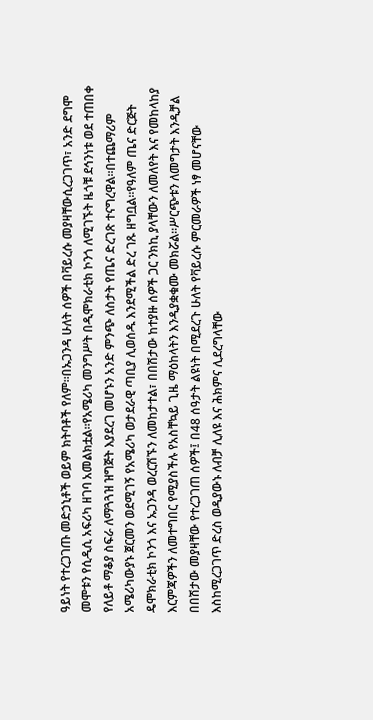ዓይነት የተረጋገጡ መድኃኒቶች ወይም ክትባቶች የለም።በኡጋንዳ ሁለት ሰዎች በቫይረሱ መያዛቸውሲረጋገጥ፣ አንድ ደግሞ መሞቱን የሲዲሲ አፍሪካ ዘገባ አመልክቷል።የአሜሪካ መንግሥት በዲሞክራቲክ ኮንጎ ለሚገኙት ዜጎቹ ደኅንነቱ ወደ ተጠበቀ የለይቶ ማቆያ ስፍራ ለማጓጓዝ ዝግጅት እያደረገ መሆኑን አንድ ምንጭ ለስታት የጤና ድረገጽ ተናግረዋል።በተጨማሪም አሜሪካውያኑ ጀርመን ወደሚገኝ የአሜሪካ ወታደራዊ ጣቢያ ሊወሰዱ እንደሚችል ድረ ገጹ ዘግቧል።የዓለም ጤና ድርጅት ዴሞክራቲክ ኮንጎ እና ኡጋንዳ ወረርሽኙን ለመከታተል፣ በበሽታው ከተያዙ ሰዎች ጋር ንክኪ ያላቸውን ለመለየት እና የመከላከያ እርምጃዎችን ለመተግበር የሚያስችሉ የአስቸኳይ ጊዜ ማዕከላትን እንዲያቋቁሙ መክሯል።ሥርጭቱን ለመግታት እንዲቻል በበሽታው መያዛቸው የተረጋገጠ ሰዎች፤ በ48 ሰዓታት ልዩነት በሚደረጉ ሁለት የቫይረሱ ምርመራዎች ነፃ መሆናቸው እስከሚረጋገጥ ድረስ ወዲያውኑ ለብቻ ሊለዩ እና ሕክምና ሊደረግላቸው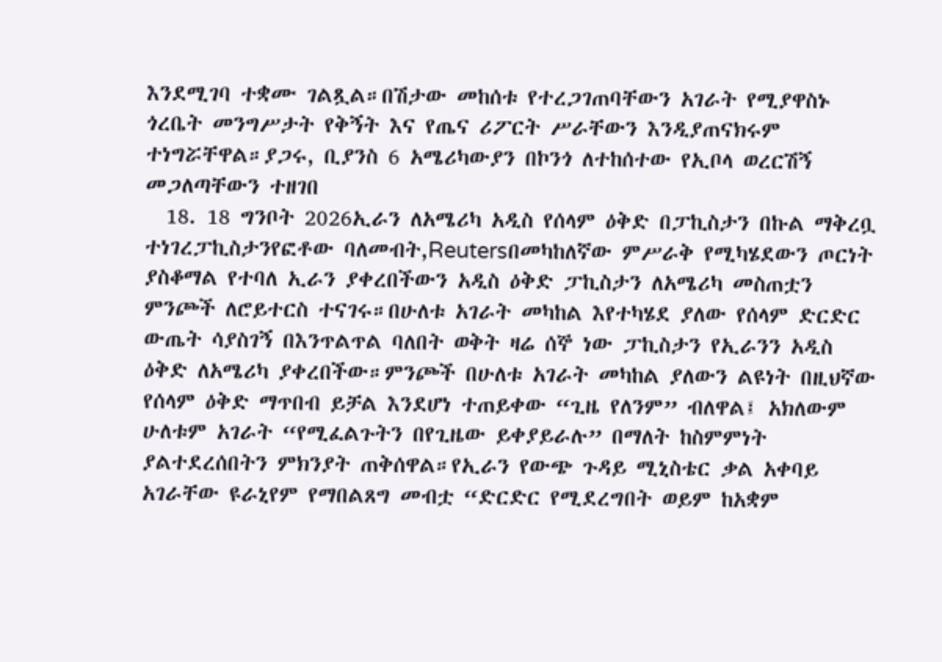እንደሚገባ ተቋሙ ገልጿል።በሽታው መከሰቱ የተረጋገጠባቸውን አገራት የሚያዋስኑ ጎረቤት መንግሥታት የቅኝት እና የጤና ሪፖርት ሥራቸውን እንዲያጠናክሩም ተነግሯቸዋል።ያጋሩ, ቢያንስ 6 አሜሪካውያን በኮንጎ ለተከሰተው የኢቦላ ወረርሽኝ መጋለጣቸውን ተዘገበ
  18. 18 ግንቦት 2026ኢራን ለአሜሪካ አዲስ የሰላም ዕቅድ በፓኪስታን በኩል ማቅረቧ ተነገረፓኪስታንየፎቶው ባለመብት,Reutersበመካከለኛው ምሥራቅ የሚካሄደውን ጦርነት ያስቆማል የተባለ ኢራን ያቀረበችውን አዲስ ዕቅድ ፓኪስታን ለአሜሪካ መስጠቷን ምንጮች ለሮይተርስ ተናገሩ።በሁለቱ አገራት መካከል እየተካሄደ ያለው የሰላም ድርድር ውጤት ሳያስገኝ በእንጥልጥል ባለበት ወቅት ዛሬ ሰኞ ነው ፓኪስታን የኢራንን አዲስ ዕቅድ ለአሜሪካ ያቀረበችው።ምንጮች በሁለቱ አገራት መካከል ያለውን ልዩነት በዚህኛው የሰላም ዕቅድ ማጥበብ ይቻል እንደሆነ ተጠይቀው “ጊዜ የለንም” ብለዋል፤ አክለውም ሁለቱም አገራት “የሚፈልጉትን በየጊዜው ይቀያይራሉ” በማለት ከስምምነት ያልተደረሰበትን ምክንያት ጠቅሰዋል።የኢራን የውጭ ጉዳይ ሚኒስቴር ቃል አቀባይ አገራቸው ዩራኒየም የማበልጸግ መብቷ “ድርድር የሚደረግበት ወይም ከአቋም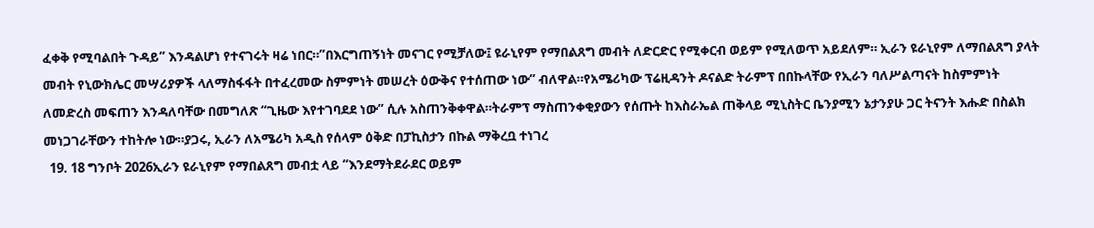ፈቀቅ የሚባልበት ጉዳይ” እንዳልሆነ የተናገሩት ዛሬ ነበር።”በእርግጠኝነት መናገር የሚቻለው፤ ዩራኒየም የማበልጸግ መብት ለድርድር የሚቀርብ ወይም የሚለወጥ አይደለም። ኢራን ዩራኒየም ለማበልጸግ ያላት መብት የኒውክሌር መሣሪያዎች ላለማስፋፋት በተፈረመው ስምምነት መሠረት ዕውቅና የተሰጠው ነው” ብለዋል።የአሜሪካው ፕሬዚዳንት ዶናልድ ትራምፕ በበኩላቸው የኢራን ባለሥልጣናት ከስምምነት ለመድረስ መፍጠን እንዳለባቸው በመግለጽ “ጊዜው እየተገባደደ ነው” ሲሉ አስጠንቅቀዋል።ትራምፕ ማስጠንቀቂያውን የሰጡት ከእስራኤል ጠቅላይ ሚኒስትር ቤንያሚን ኔታንያሁ ጋር ትናንት እሑድ በስልክ መነጋገራቸውን ተከትሎ ነው።ያጋሩ, ኢራን ለአሜሪካ አዲስ የሰላም ዕቅድ በፓኪስታን በኩል ማቅረቧ ተነገረ
  19. 18 ግንቦት 2026ኢራን ዩራኒየም የማበልጸግ መብቷ ላይ “እንደማትደራደር ወይም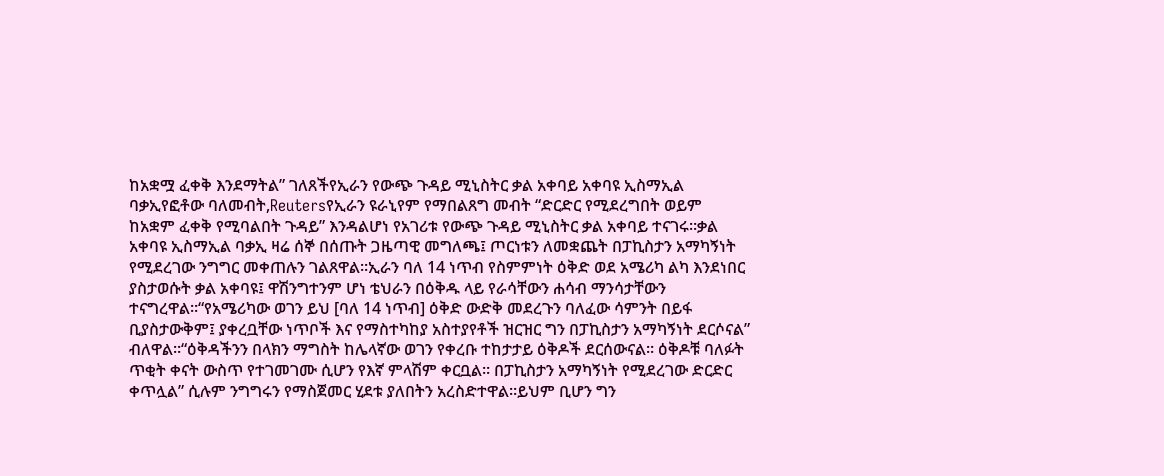ከአቋሟ ፈቀቅ እንደማትል” ገለጸችየኢራን የውጭ ጉዳይ ሚኒስትር ቃል አቀባይ አቀባዩ ኢስማኢል ባቃኢየፎቶው ባለመብት,Reutersየኢራን ዩራኒየም የማበልጸግ መብት “ድርድር የሚደረግበት ወይም ከአቋም ፈቀቅ የሚባልበት ጉዳይ” እንዳልሆነ የአገሪቱ የውጭ ጉዳይ ሚኒስትር ቃል አቀባይ ተናገሩ።ቃል አቀባዩ ኢስማኢል ባቃኢ ዛሬ ሰኞ በሰጡት ጋዜጣዊ መግለጫ፤ ጦርነቱን ለመቋጨት በፓኪስታን አማካኝነት የሚደረገው ንግግር መቀጠሉን ገልጸዋል።ኢራን ባለ 14 ነጥብ የስምምነት ዕቅድ ወደ አሜሪካ ልካ እንደነበር ያስታወሱት ቃል አቀባዩ፤ ዋሽንግተንም ሆነ ቴህራን በዕቅዱ ላይ የራሳቸውን ሐሳብ ማንሳታቸውን ተናግረዋል።“የአሜሪካው ወገን ይህ [ባለ 14 ነጥብ] ዕቅድ ውድቅ መደረጉን ባለፈው ሳምንት በይፋ ቢያስታውቅም፤ ያቀረቧቸው ነጥቦች እና የማስተካከያ አስተያየቶች ዝርዝር ግን በፓኪስታን አማካኝነት ደርሶናል” ብለዋል።“ዕቅዳችንን በላክን ማግስት ከሌላኛው ወገን የቀረቡ ተከታታይ ዕቅዶች ደርሰውናል። ዕቅዶቹ ባለፉት ጥቂት ቀናት ውስጥ የተገመገሙ ሲሆን የእኛ ምላሽም ቀርቧል። በፓኪስታን አማካኝነት የሚደረገው ድርድር ቀጥሏል” ሲሉም ንግግሩን የማስጀመር ሂደቱ ያለበትን አረስድተዋል።ይህም ቢሆን ግን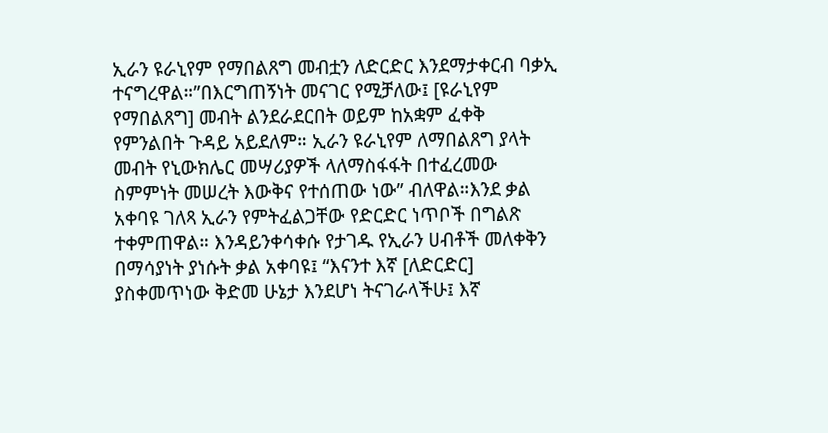ኢራን ዩራኒየም የማበልጸግ መብቷን ለድርድር እንደማታቀርብ ባቃኢ ተናግረዋል።”በእርግጠኝነት መናገር የሚቻለው፤ [ዩራኒየም የማበልጸግ] መብት ልንደራደርበት ወይም ከአቋም ፈቀቅ የምንልበት ጉዳይ አይደለም። ኢራን ዩራኒየም ለማበልጸግ ያላት መብት የኒውክሌር መሣሪያዎች ላለማስፋፋት በተፈረመው ስምምነት መሠረት እውቅና የተሰጠው ነው” ብለዋል።እንደ ቃል አቀባዩ ገለጻ ኢራን የምትፈልጋቸው የድርድር ነጥቦች በግልጽ ተቀምጠዋል። እንዳይንቀሳቀሱ የታገዱ የኢራን ሀብቶች መለቀቅን በማሳያነት ያነሱት ቃል አቀባዩ፤ “እናንተ እኛ [ለድርድር] ያስቀመጥነው ቅድመ ሁኔታ እንደሆነ ትናገራላችሁ፤ እኛ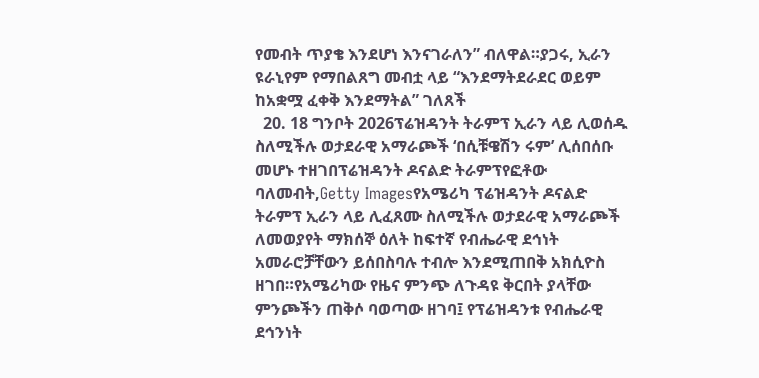የመብት ጥያቄ እንደሆነ እንናገራለን” ብለዋል።ያጋሩ, ኢራን ዩራኒየም የማበልጸግ መብቷ ላይ “እንደማትደራደር ወይም ከአቋሟ ፈቀቅ እንደማትል” ገለጸች
  20. 18 ግንቦት 2026ፕሬዝዳንት ትራምፕ ኢራን ላይ ሊወሰዱ ስለሚችሉ ወታደራዊ አማራጮች ‘በሲቹዌሽን ሩም’ ሊሰበሰቡ መሆኑ ተዘገበፕሬዝዳንት ዶናልድ ትራምፕየፎቶው ባለመብት,Getty Imagesየአሜሪካ ፕሬዝዳንት ዶናልድ ትራምፕ ኢራን ላይ ሊፈጸሙ ስለሚችሉ ወታደራዊ አማራጮች ለመወያየት ማክሰኞ ዕለት ከፍተኛ የብሔራዊ ደኅነት አመራሮቻቸውን ይሰበስባሉ ተብሎ እንደሚጠበቅ አክሲዮስ ዘገበ።የአሜሪካው የዜና ምንጭ ለጉዳዩ ቅርበት ያላቸው ምንጮችን ጠቅሶ ባወጣው ዘገባ፤ የፕሬዝዳንቱ የብሔራዊ ደኅንነት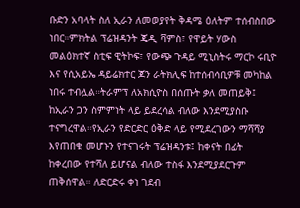ቡድን አባላት ስለ ኢራን ለመወያየት ቅዳሜ ዕለትም ተሰብስበው ነበር።ምክትል ፕሬዝዳንት ጄዲ ቫምስ፣ የዋይት ሃውስ መልዕክተኛ ስቲፍ ዊትኮፍ፣ የውጭ ጉዳይ ሚኒስትሩ ማርኮ ሩቢዮ እና የሲአይኤ ዳይሬክተር ጆን ራትክሊፍ ከተሰብሳቢዎቹ መካከል ነበሩ ተብሏል።ትራምፕ ለአክሲዮስ በሰጡት ቃለ መጠይቅ፤ ከኢራን ጋን ስምምነት ላይ ይደረሳል ብለው እንደሚያስቡ ተናግረዋል።የኢራን የድርድር ዕቅድ ላይ የሚደረገውን ማሻሻያ እየጠበቁ መሆኑን የተናገሩት ፕሬዝዳንቱ፤ ከቀናት በፊት ከቀረበው የተሻለ ይሆናል ብለው ተስፋ እንደሚያደርጉም ጠቅሰዋል። ለድርድሩ ቀነ ገደብ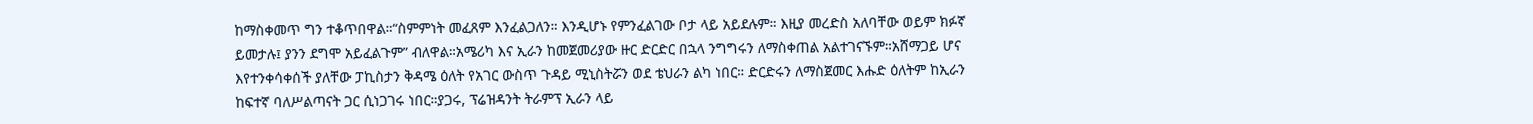ከማስቀመጥ ግን ተቆጥበዋል።“ስምምነት መፈጸም እንፈልጋለን። እንዲሆኑ የምንፈልገው ቦታ ላይ አይደሉም። እዚያ መረድስ አለባቸው ወይም ክፉኛ ይመታሉ፤ ያንን ደግሞ አይፈልጉም” ብለዋል።አሜሪካ እና ኢራን ከመጀመሪያው ዙር ድርድር በኋላ ንግግሩን ለማስቀጠል አልተገናኙም።አሸማጋይ ሆና እየተንቀሳቀሰች ያለቸው ፓኪስታን ቅዳሜ ዕለት የአገር ውስጥ ጉዳይ ሚኒስትሯን ወደ ቴህራን ልካ ነበር። ድርድሩን ለማስጀመር እሑድ ዕለትም ከኢራን ከፍተኛ ባለሥልጣናት ጋር ሲነጋገሩ ነበር።ያጋሩ, ፕሬዝዳንት ትራምፕ ኢራን ላይ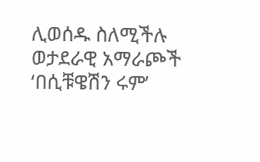ሊወሰዱ ስለሚችሉ ወታደራዊ አማራጮች ‘በሲቹዌሽን ሩም’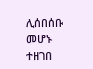ሊሰበሰቡ መሆኑ ተዘገበ